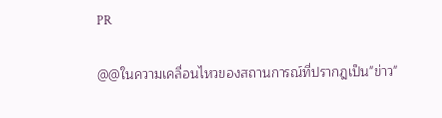PR

@@ในความเคลื่อนไหวของสถานการณ์ที่ปรากฎเป็น"ข่าว"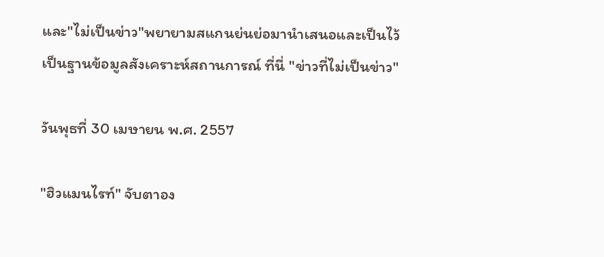และ"ไม่เป็นข่าว"พยายามสแกนย่นย่อมานำเสนอและเป็นไว้เป็นฐานข้อมูลสังเคราะห์สถานการณ์ ที่นี่ "ข่าวที่ไม่เป็นข่าว"

วันพุธที่ 30 เมษายน พ.ศ. 2557

"ฮิวแมนไรท์" จับตาอง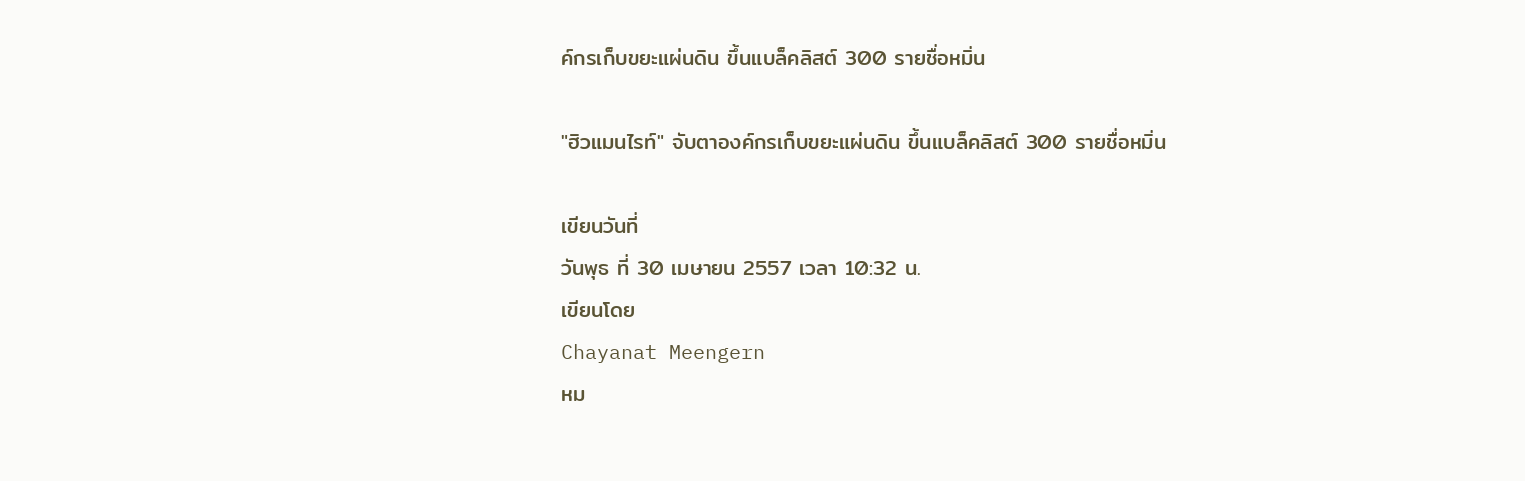ค์กรเก็บขยะแผ่นดิน ขึ้นแบล็คลิสต์ 300 รายชื่อหมิ่น

"ฮิวแมนไรท์" จับตาองค์กรเก็บขยะแผ่นดิน ขึ้นแบล็คลิสต์ 300 รายชื่อหมิ่น

เขียนวันที่
วันพุธ ที่ 30 เมษายน 2557 เวลา 10:32 น.
เขียนโดย
Chayanat Meengern
หม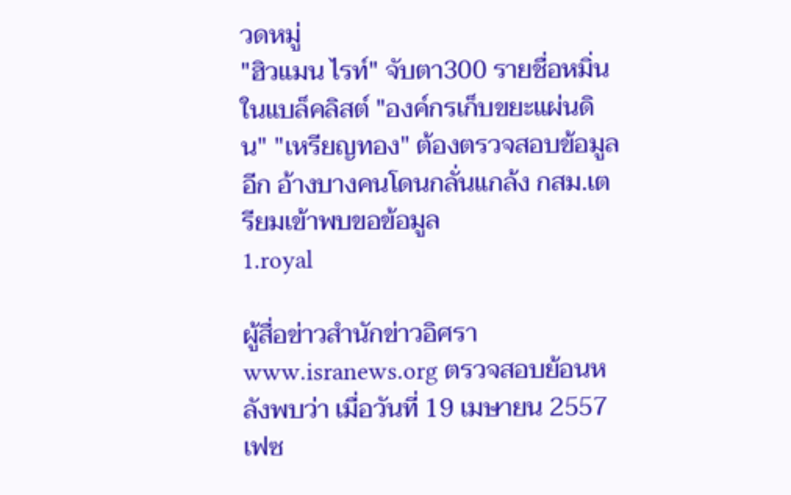วดหมู่
"ฮิวแมน ไรท์" จับตา300 รายชื่อหมิ่นในแบล็คลิสต์ "องค์กรเก็บขยะแผ่นดิน" "เหรียญทอง" ต้องตรวจสอบข้อมูลอีก อ้างบางคนโดนกลั่นแกล้ง กสม.เตรียมเข้าพบขอข้อมูล
1.royal

ผู้สื่อข่าวสำนักข่าวอิศรา www.isranews.org ตรวจสอบย้อนหลังพบว่า เมื่อวันที่ 19 เมษายน 2557 เฟซ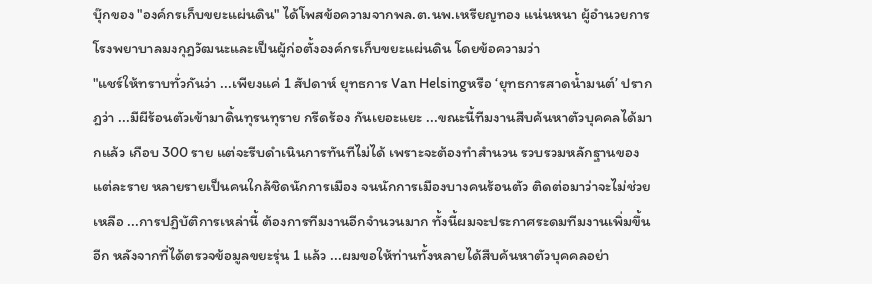บุ๊กของ "องค์กรเก็บขยะแผ่นดิน" ได้โพสข้อความจากพล.ต.นพ.เหรียญทอง แน่นหนา ผู้อำนวยการโรงพยาบาลมงกุฎวัฒนะและเป็นผู้ก่อตั้งองค์กรเก็บขยะแผ่นดิน โดยข้อความว่า
"แชร์ให้ทราบทั่วกันว่า ...เพียงแค่ 1 สัปดาห์ ยุทธการ Van Helsingหรือ ‘ยุทธการสาดน้ำมนต์’ ปรากฎว่า ...มีผีร้อนตัวเข้ามาดิ้นทุรนทุราย กรีดร้อง กันเยอะแยะ ...ขณะนี้ทีมงานสืบค้นหาตัวบุคคลได้มากแล้ว เกือบ 300 ราย แต่จะรีบดำเนินการทันทีไม่ได้ เพราะจะต้องทำสำนวน รวบรวมหลักฐานของแต่ละราย หลายรายเป็นคนใกล้ชิดนักการเมือง จนนักการเมืองบางคนร้อนตัว ติดต่อมาว่าจะไม่ช่วยเหลือ ...การปฏิบัติการเหล่านี้ ต้องการทีมงานอีกจำนวนมาก ทั้งนี้ผมจะประกาศระดมทีมงานเพิ่มขึ้นอีก หลังจากที่ได้ตรวจข้อมูลขยะรุ่น 1 แล้ว ...ผมขอให้ท่านทั้งหลายได้สืบค้นหาตัวบุคคลอย่า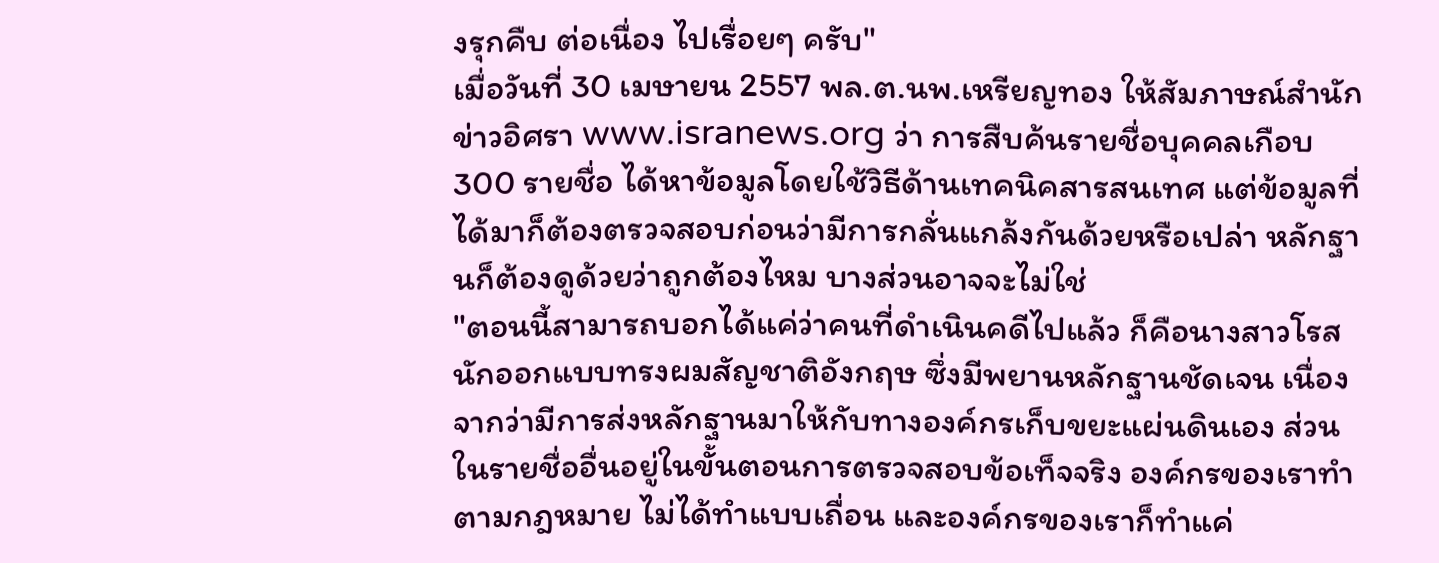งรุกคืบ ต่อเนื่อง ไปเรื่อยๆ ครับ"
เมื่อวันที่ 30 เมษายน 2557 พล.ต.นพ.เหรียญทอง ให้สัมภาษณ์สำนักข่าวอิศรา www.isranews.org ว่า การสืบค้นรายชื่อบุคคลเกือบ 300 รายชื่อ ได้หาข้อมูลโดยใช้วิธีด้านเทคนิคสารสนเทศ แต่ข้อมูลที่ได้มาก็ต้องตรวจสอบก่อนว่ามีการกลั่นแกล้งกันด้วยหรือเปล่า หลักฐานก็ต้องดูด้วยว่าถูกต้องไหม บางส่วนอาจจะไม่ใช่
"ตอนนี้สามารถบอกได้แค่ว่าคนที่ดำเนินคดีไปแล้ว ก็คือนางสาวโรส นักออกแบบทรงผมสัญชาติอังกฤษ ซึ่งมีพยานหลักฐานชัดเจน เนื่องจากว่ามีการส่งหลักฐานมาให้กับทางองค์กรเก็บขยะแผ่นดินเอง ส่วนในรายชื่ออื่นอยู่ในขั้นตอนการตรวจสอบข้อเท็จจริง องค์กรของเราทำตามกฎหมาย ไม่ได้ทำแบบเถื่อน และองค์กรของเราก็ทำแค่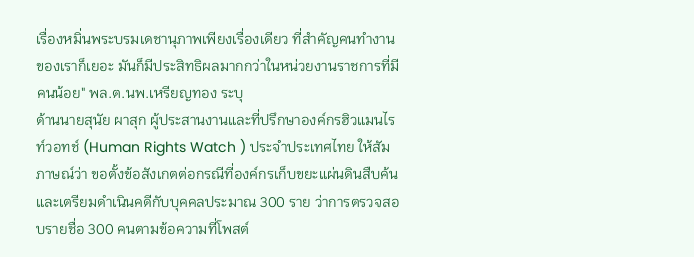เรื่องหมิ่นพระบรมเดชานุภาพเพียงเรื่องเดียว ที่สำคัญคนทำงานของเราก็เยอะ มันก็มีประสิทธิผลมากกว่าในหน่วยงานราชการที่มีคนน้อย" พล.ต.นพ.เหรียญทอง ระบุ
ด้านนายสุนัย ผาสุก ผู้ประสานงานและที่ปรึกษาองค์กรฮิวแมนไรท์วอทช์ (Human Rights Watch ) ประจำประเทศไทย ให้สัมภาษณ์ว่า ขอตั้งข้อสังเกตต่อกรณีที่องค์กรเก็บขยะแผ่นดินสืบค้นและเตรียมดำเนินคดีกับบุคคลประมาณ 300 ราย ว่าการตรวจสอบรายชื่อ 300 คนตามข้อความที่โพสต์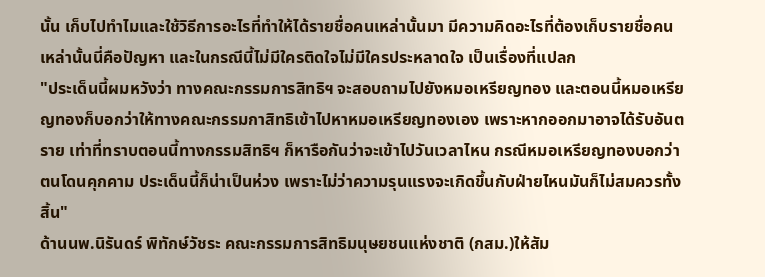นั้น เก็บไปทำไมและใช้วิธีการอะไรที่ทำให้ได้รายชื่อคนเหล่านั้นมา มีความคิดอะไรที่ต้องเก็บรายชื่อคนเหล่านั้นนี่คือปัญหา และในกรณีนี้ไม่มีใครติดใจไม่มีใครประหลาดใจ เป็นเรื่องที่แปลก
"ประเด็นนี้ผมหวังว่า ทางคณะกรรมการสิทธิฯ จะสอบถามไปยังหมอเหรียญทอง และตอนนี้หมอเหรียญทองก็บอกว่าให้ทางคณะกรรมกาสิทธิเข้าไปหาหมอเหรียญทองเอง เพราะหากออกมาอาจได้รับอันตราย เท่าที่ทราบตอนนี้ทางกรรมสิทธิฯ ก็หารือกันว่าจะเข้าไปวันเวลาไหน กรณีหมอเหรียญทองบอกว่าตนโดนคุกคาม ประเด็นนี้ก็น่าเป็นห่วง เพราะไม่ว่าความรุนแรงจะเกิดขึ้นกับฝ่ายไหนมันก็ไม่สมควรทั้งสิ้น"
ด้านนพ.นิรันดร์ พิทักษ์วัชระ คณะกรรมการสิทธิมนุษยชนแห่งชาติ (กสม.)ให้สัม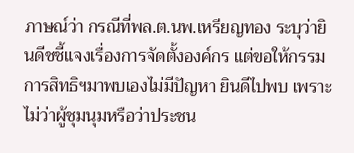ภาษณ์ว่า กรณีที่พล.ต.นพ.เหรียญทอง ระบุว่ายินดีชชี้แจงเรื่องการจัดตั้งองค์กร แต่ขอให้กรรมการสิทธิฯมาพบเองไม่มีปัญหา ยินดีไปพบ เพราะไม่ว่าผู้ชุมนุมหรือว่าประชน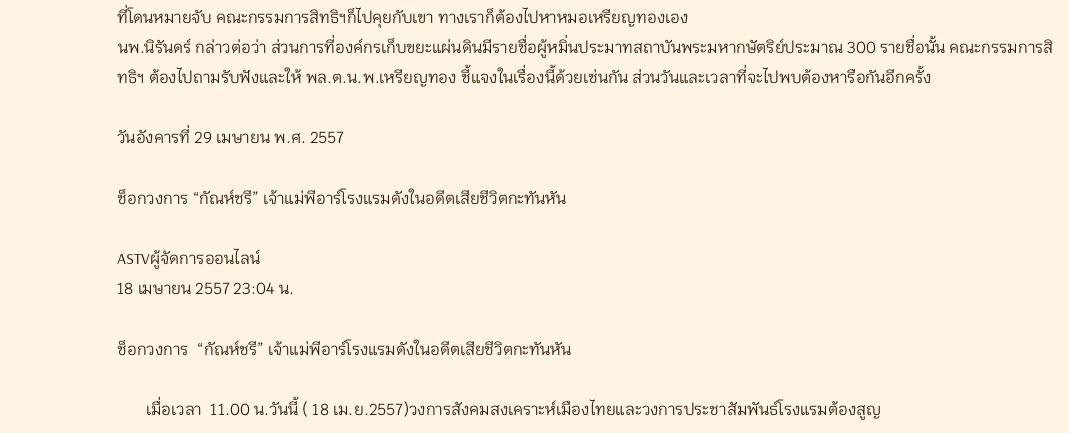ที่โดนหมายจับ คณะกรรมการสิทธิฯก็ไปคุยกับเขา ทางเราก็ต้องไปหาหมอเหรียญทองเอง
นพ.นิรันดร์ กล่าวต่อว่า ส่วนการที่องค์กรเก็บขยะแผ่นดินมีรายชื่อผู้หมิ่นประมาทสถาบันพระมหากษัตริย์ประมาณ 300 รายชื่อนั้น คณะกรรมการสิทธิฯ ต้องไปถามรับฟังและให้ พล.ต.น.พ.เหรียญทอง ชี้แจงในเรื่องนี้ด้วยเช่นกัน ส่วนวันและเวลาที่จะไปพบต้องหารือกันอีกครั้ง

วันอังคารที่ 29 เมษายน พ.ศ. 2557

ช็อกวงการ “กัณห์ชรี” เจ้าแม่พีอาร์โรงแรมดังในอดีตเสียชีวิตกะทันหัน

ASTVผู้จัดการออนไลน์
18 เมษายน 2557 23:04 น.

ช็อกวงการ  “กัณห์ชรี” เจ้าแม่พีอาร์โรงแรมดังในอดีตเสียชีวิตกะทันหัน

       เมื่อเวลา  11.00 น.วันนี้ ( 18 เม.ย.2557)วงการสังคมสงเคราะห์เมืองไทยและวงการประชาสัมพันธ์โรงแรมต้องสูญ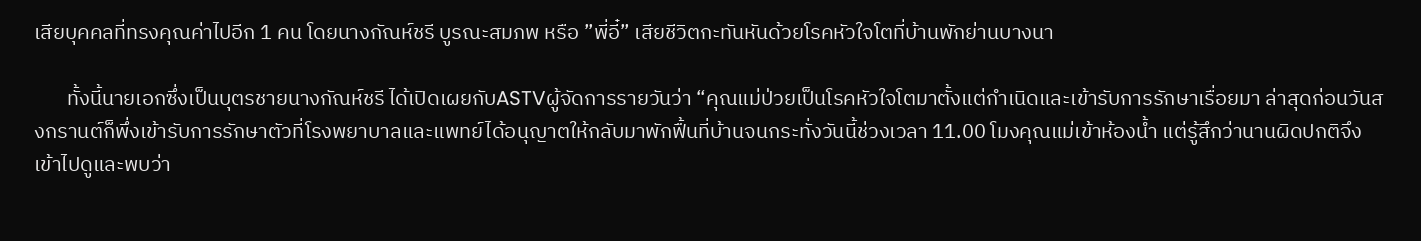เสียบุคคลที่ทรงคุณค่าไปอีก 1 คน โดยนางกัณห์ชรี บูรณะสมภพ หรือ ”พี่อี๋” เสียชีวิตกะทันหันด้วยโรคหัวใจโตที่บ้านพักย่านบางนา

       ทั้งนี้นายเอกซึ่งเป็นบุตรชายนางกัณห์ชรี ได้เปิดเผยกับASTVผู้จัดการรายวันว่า “คุณแม่ป่วยเป็นโรคหัวใจโตมาตั้งแต่กำเนิดและเข้ารับการรักษาเรื่อยมา ล่าสุดก่อนวันสงกรานต์ก็พึ่งเข้ารับการรักษาตัวที่โรงพยาบาลและแพทย์ได้อนุญาตให้กลับมาพักฟื้นที่บ้านจนกระทั่งวันนี้ช่วงเวลา 11.00 โมงคุณแม่เข้าห้องน้ำ แต่รู้สึกว่านานผิดปกติจึงเข้าไปดูและพบว่า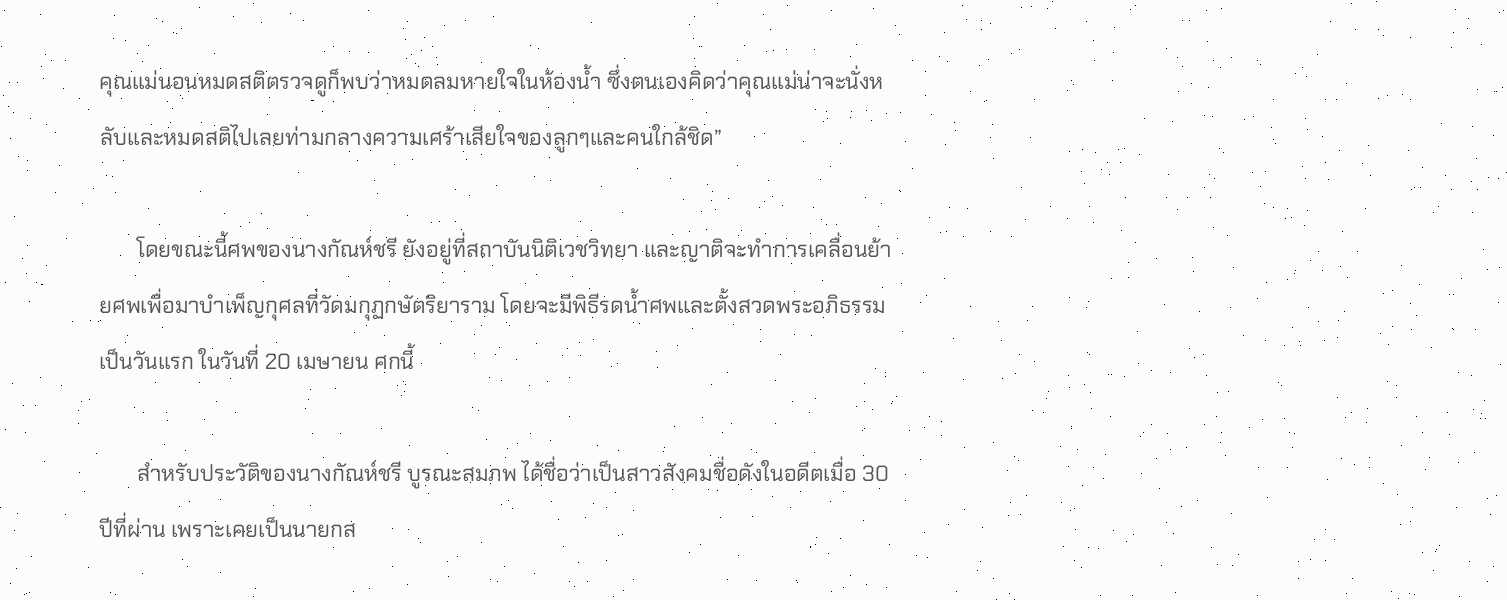คุณแม่นอนหมดสติตรวจดูก็พบว่าหมดลมหายใจในห้องน้ำ ซึ่งตนเองคิดว่าคุณแม่น่าจะนั่งหลับและหมดสติไปเลยท่ามกลางความเศร้าเสียใจของลูกๆและคนใกล้ชิด”

       โดยขณะนี้ศพของนางกัณห์ชรี ยังอยู่ที่สถาบันนิติเวชวิทยา และญาติจะทำการเคลื่อนย้ายศพเพื่อมาบำเพ็ญกุศลที่วัดมกุฏกษัตริยาราม โดยจะมีพิธีรดน้ำศพและตั้งสวดพระอภิธรรมเป็นวันแรก ในวันที่ 20 เมษายน ศกนี้

       สำหรับประวัติของนางกัณห์ชรี บูรณะสมภพ ได้ชื่อว่าเป็นสาวสังคมชื่อดังในอดีตเมื่อ 30 ปีที่ผ่าน เพราะเคยเป็นนายกส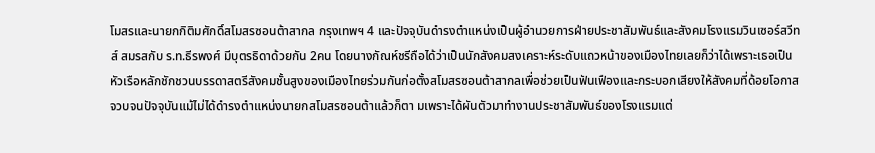โมสรและนายกกิติมศักดิ์สโมสรซอนต้าสากล กรุงเทพฯ 4 และปัจจุบันดำรงตำแหน่งเป็นผู้อำนวยการฝ่ายประชาสัมพันธ์และสังคมโรงแรมวินเซอร์สวีทส์ สมรสกับ ร.ท.ธีรพงศ์ มีบุตรธิดาด้วยกัน 2คน โดยนางกัณห์ชรีถือได้ว่าเป็นนักสังคมสงเคราะห์ระดับแถวหน้าของเมืองไทยเลยก็ว่าได้เพราะเธอเป็นหัวเรือหลักชักชวนบรรดาสตรีสังคมชั้นสูงของเมืองไทยร่วมกันก่อตั้งสโมสรซอนต้าสากลเพื่อช่วยเป็นฟันเฟืองและกระบอกเสียงให้สังคมที่ด้อยโอกาส จวบจนปัจจุบันแม้ไม่ได้ดำรงตำแหน่งนายกสโมสรซอนต้าแล้วก็ตา มเพราะได้ผันตัวมาทำงานประชาสัมพันธ์ของโรงแรมแต่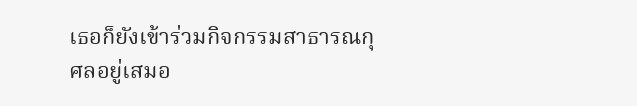เธอก็ยังเข้าร่วมกิจกรรมสาธารณกุศลอยู่เสมอ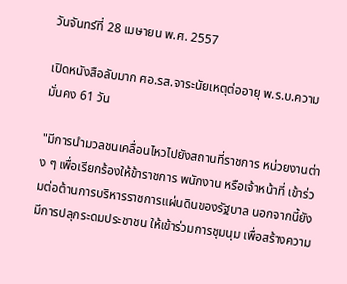วันจันทร์ที่ 28 เมษายน พ.ศ. 2557

เปิดหนังสือลับมาก ศอ.รส.จาระนัยเหตุต่ออายุ พ.ร.บ.ความมั่นคง 61 วัน

"มีการนำมวลชนเคลื่อนไหวไปยังสถานที่ราชการ หน่วยงานต่าง ๆ เพื่อเรียกร้องให้ข้าราชการ พนักงาน หรือเจ้าหน้าที่ เข้าร่วมต่อต้านการบริหารราชการแผ่นดินของรัฐบาล นอกจากนี้ยังมีการปลุกระดมประชาชน ให้เข้าร่วมการชุมนุม เพื่อสร้างความ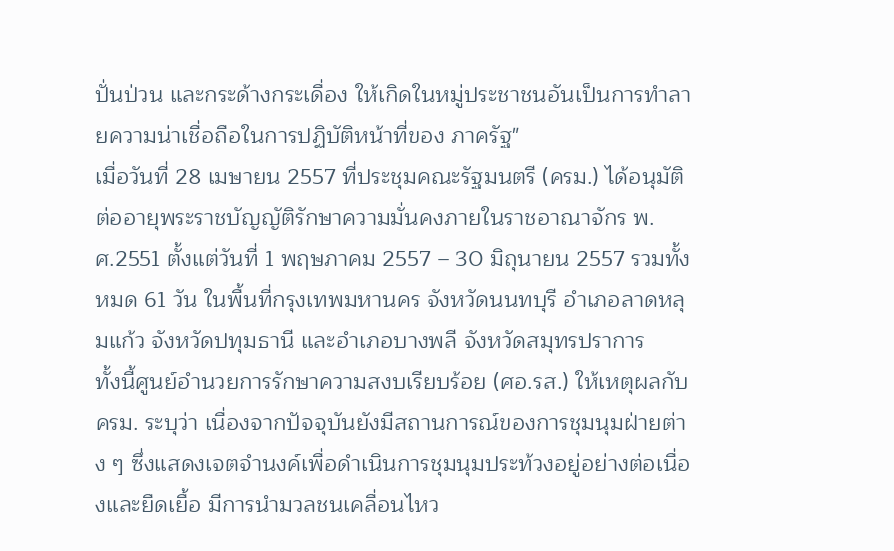ปั่นป่วน และกระด้างกระเดื่อง ให้เกิดในหมู่ประชาชนอันเป็นการทำลายความน่าเชื่อถือในการปฏิบัติหน้าที่ของ ภาครัฐ"
เมื่อวันที่ 28 เมษายน 2557 ที่ประชุมคณะรัฐมนตรี (ครม.) ได้อนุมัติต่ออายุพระราชบัญญัติรักษาความมั่นคงภายในราชอาณาจักร พ.ศ.2551 ตั้งแต่วันที่ 1 พฤษภาคม 2557 – 30 มิถุนายน 2557 รวมทั้งหมด 61 วัน ในพื้นที่กรุงเทพมหานคร จังหวัดนนทบุรี อำเภอลาดหลุมแก้ว จังหวัดปทุมธานี และอำเภอบางพลี จังหวัดสมุทรปราการ
ทั้งนี้ศูนย์อำนวยการรักษาความสงบเรียบร้อย (ศอ.รส.) ให้เหตุผลกับครม. ระบุว่า เนื่องจากปัจจุบันยังมีสถานการณ์ของการชุมนุมฝ่ายต่าง ๆ ซึ่งแสดงเจตจำนงค์เพื่อดำเนินการชุมนุมประท้วงอยู่อย่างต่อเนื่องและยืดเยื้อ มีการนำมวลชนเคลื่อนไหว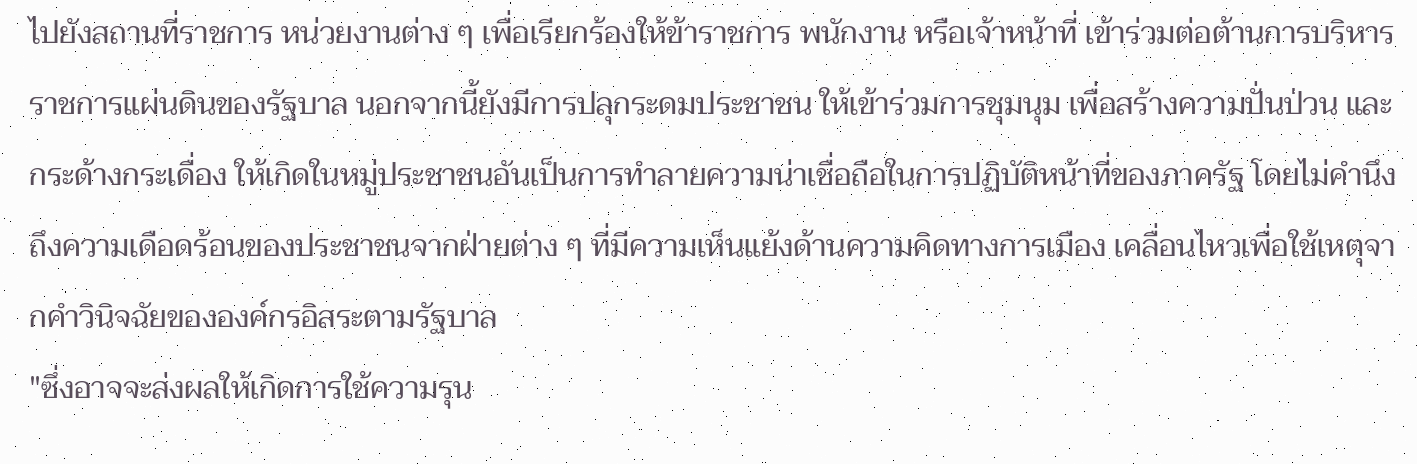ไปยังสถานที่ราชการ หน่วยงานต่าง ๆ เพื่อเรียกร้องให้ข้าราชการ พนักงาน หรือเจ้าหน้าที่ เข้าร่วมต่อต้านการบริหารราชการแผ่นดินของรัฐบาล นอกจากนี้ยังมีการปลุกระดมประชาชน ให้เข้าร่วมการชุมนุม เพื่อสร้างความปั่นป่วน และกระด้างกระเดื่อง ให้เกิดในหมู่ประชาชนอันเป็นการทำลายความน่าเชื่อถือในการปฏิบัติหน้าที่ของภาครัฐ โดยไม่คำนึงถึงความเดือดร้อนของประชาชนจากฝ่ายต่าง ๆ ที่มีความเห็นแย้งด้านความคิดทางการเมือง เคลื่อนไหวเพื่อใช้เหตุจากคำวินิจฉัยขององค์กรอิสระตามรัฐบาล
"ซึ่งอาจจะส่งผลให้เกิดการใช้ความรุน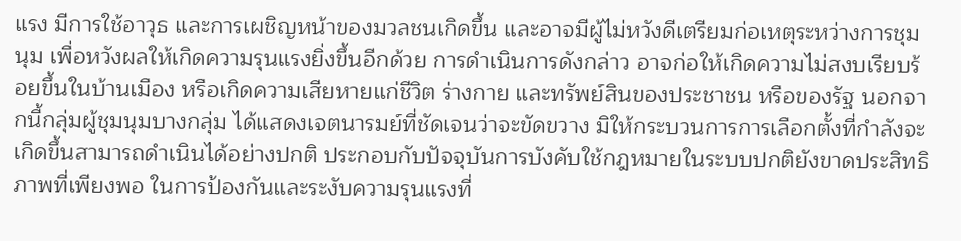แรง มีการใช้อาวุธ และการเผชิญหน้าของมวลชนเกิดขึ้น และอาจมีผู้ไม่หวังดีเตรียมก่อเหตุระหว่างการชุมนุม เพื่อหวังผลให้เกิดความรุนแรงยิ่งขึ้นอีกด้วย การดำเนินการดังกล่าว อาจก่อให้เกิดความไม่สงบเรียบร้อยขึ้นในบ้านเมือง หรือเกิดความเสียหายแก่ชีวิต ร่างกาย และทรัพย์สินของประชาชน หรือของรัฐ นอกจากนี้กลุ่มผู้ชุมนุมบางกลุ่ม ได้แสดงเจตนารมย์ที่ชัดเจนว่าจะขัดขวาง มิให้กระบวนการการเลือกตั้งที่กำลังจะเกิดขึ้นสามารถดำเนินได้อย่างปกติ ประกอบกับปัจจุบันการบังคับใช้กฎหมายในระบบปกติยังขาดประสิทธิภาพที่เพียงพอ ในการป้องกันและระงับความรุนแรงที่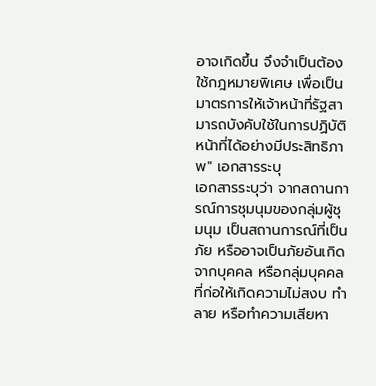อาจเกิดขึ้น จึงจำเป็นต้องใช้กฎหมายพิเศษ เพื่อเป็นมาตรการให้เจ้าหน้าที่รัฐสามารถบังคับใช้ในการปฏิบัติหน้าที่ได้อย่างมีประสิทธิภาพ" เอกสารระบุ
เอกสารระบุว่า จากสถานการณ์การชุมนุมของกลุ่มผู้ชุมนุม เป็นสถานการณ์ที่เป็นภัย หรืออาจเป็นภัยอันเกิดจากบุคคล หรือกลุ่มบุคคล ที่ก่อให้เกิดความไม่สงบ ทำลาย หรือทำความเสียหา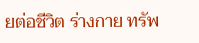ยต่อชีวิต ร่างกาย ทรัพ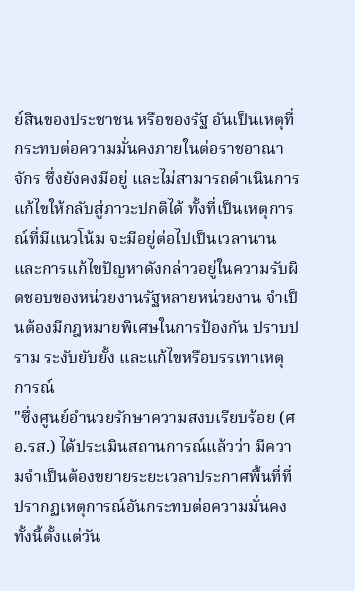ย์สินของประชาชน หรือของรัฐ อันเป็นเหตุที่กระทบต่อความมั่นคงภายในต่อราชอาณาจักร ซึ่งยังคงมีอยู่ และไม่สามารถดำเนินการแก้ไขให้กลับสู่ภาวะปกติได้ ทั้งที่เป็นเหตุการณ์ที่มีแนวโน้ม จะมีอยู่ต่อไปเป็นเวลานาน และการแก้ไขปัญหาดังกล่าวอยู่ในความรับผิดชอบของหน่วยงานรัฐหลายหน่วยงาน จำเป็นต้องมีกฎหมายพิเศษในการป้องกัน ปราบปราม ระงับยับยั้ง และแก้ไขหรือบรรเทาเหตุการณ์
"ซึ่งศูนย์อำนวยรักษาความสงบเรียบร้อย (ศอ.รส.) ได้ประเมินสถานการณ์แล้วว่า มีความจำเป็นต้องขยายระยะเวลาประกาศพื้นที่ที่ปรากฏเหตุการณ์อันกระทบต่อความมั่นคง ทั้งนี้ตั้งแต่วัน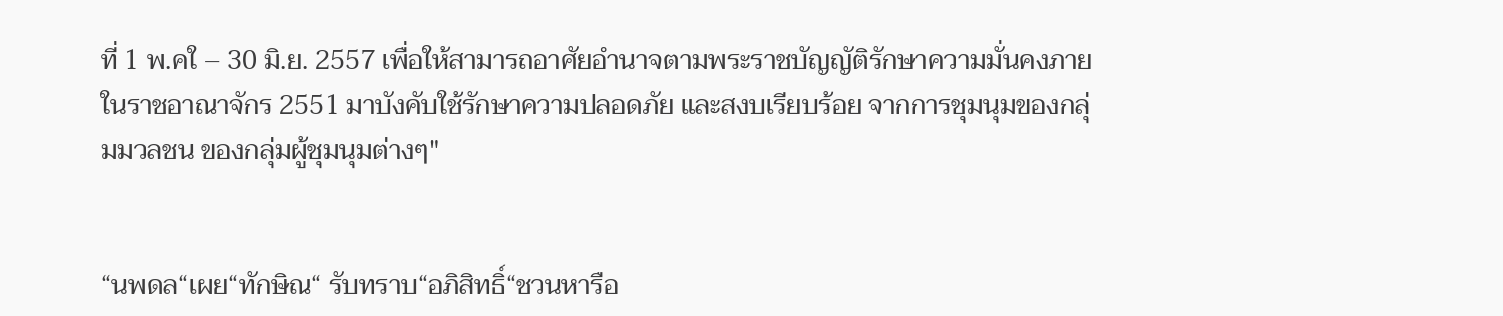ที่ 1 พ.คใ – 30 มิ.ย. 2557 เพื่อให้สามารถอาศัยอำนาจตามพระราชบัญญัติรักษาความมั่นคงภายในราชอาณาจักร 2551 มาบังคับใช้รักษาความปลอดภัย และสงบเรียบร้อย จากการชุมนุมของกลุ่มมวลชน ของกลุ่มผู้ชุมนุมต่างๆ"


“นพดล“เผย“ทักษิณ“ รับทราบ“อภิสิทธิ์“ชวนหารือ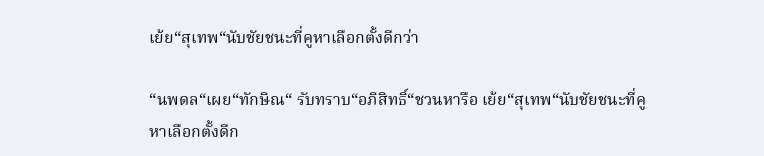เย้ย“สุเทพ“นับชัยชนะที่คูหาเลือกตั้งดีกว่า

“นพดล“เผย“ทักษิณ“ รับทราบ“อภิสิทธิ์“ชวนหารือ เย้ย“สุเทพ“นับชัยชนะที่คูหาเลือกตั้งดีก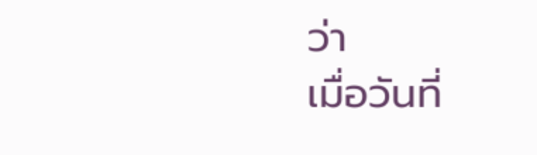ว่า
เมื่อวันที่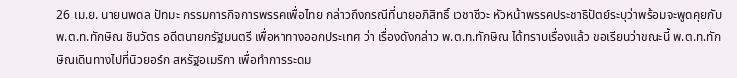26 เม.ย. นายนพดล ปัทมะ กรรมการกิจการพรรคเพื่อไทย กล่าวถึงกรณีที่นายอภิสิทธิ์ เวชาชีวะ หัวหน้าพรรคประชาธิปัตย์ระบุว่าพร้อมจะพูดคุยกับ พ.ต.ท.ทักษิณ ชินวัตร อดีตนายกรัฐมนตรี เพื่อหาทางออกประเทศ ว่า เรื่องดังกล่าว พ.ต.ท.ทักษิณ ได้ทราบเรื่องแล้ว ขอเรียนว่าขณะนี้ พ.ต.ท.ทักษิณเดินทางไปที่นิวยอร์ก สหรัฐอเมริกา เพื่อทำการระดม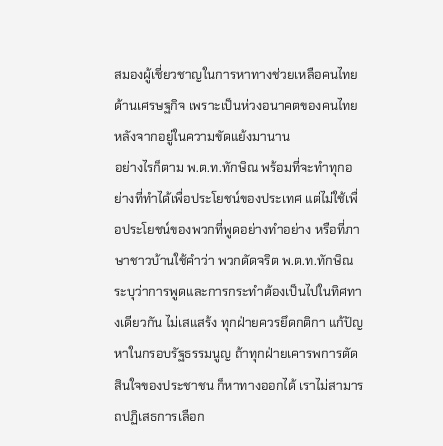สมองผู้เชี่ยวชาญในการหาทางช่วยเหลือคนไทยด้านเศรษฐกิจ เพราะเป็นห่วงอนาคตของคนไทยหลังจากอยู่ในความขัดแย้งมานาน
อย่างไรก็ตาม พ.ต.ท.ทักษิณ พร้อมที่จะทำทุกอย่างที่ทำได้เพื่อประโยชน์ของประเทศ แต่ไม่ใช้เพื่อประโยชน์ของพวกที่พูดอย่างทำอย่าง หรือที่ภาษาชาวบ้านใช้คำว่า พวกดัดจริต พ.ต.ท.ทักษิณระบุว่าการพูดและการกระทำต้องเป็นไปในทิศทางเดียวกัน ไม่เสแสร้ง ทุกฝ่ายควรยึดกติกา แก้ปัญหาในกรอบรัฐธรรมนูญ ถ้าทุกฝ่ายเคารพการตัดสินใจของประชาชน ก็หาทางออกได้ เราไม่สามารถปฏิเสธการเลือก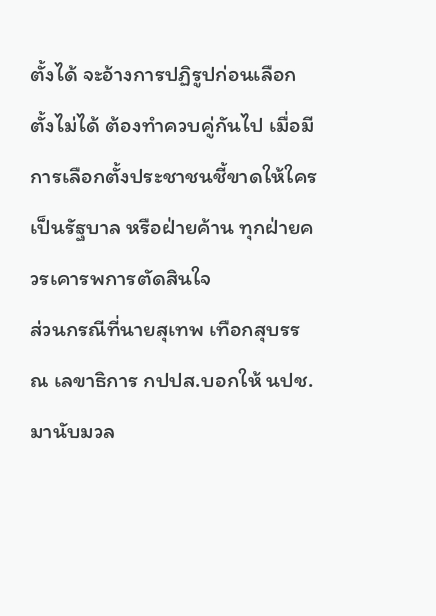ตั้งได้ จะอ้างการปฏิรูปก่อนเลือกตั้งไม่ได้ ต้องทำควบคู่กันไป เมื่อมีการเลือกตั้งประชาชนชี้ขาดให้ใครเป็นรัฐบาล หรือฝ่ายค้าน ทุกฝ่ายควรเคารพการตัดสินใจ
ส่วนกรณีที่นายสุเทพ เทือกสุบรรณ เลขาธิการ กปปส.บอกให้ นปช.มานับมวล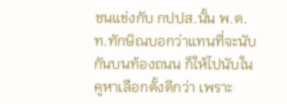ชนแข่งกับ กปปส.นั้น พ.ต.ท.ทักษิณบอกว่าแทนที่จะนับกันบนท้องถนน ก็ให้ไปนับในคูหาเลือกตั้งดีกว่า เพราะ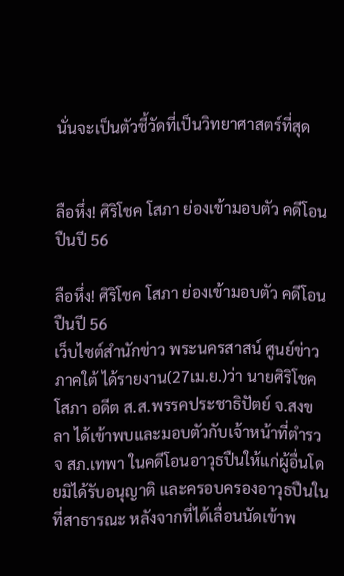นั่นจะเป็นตัวชี้วัดที่เป็นวิทยาศาสตร์ที่สุด


ลือหึ่ง! ศิริโชค โสภา ย่องเข้ามอบตัว คดีโอนปืนปี 56

ลือหึ่ง! ศิริโชค โสภา ย่องเข้ามอบตัว คดีโอนปืนปี 56
เว็บไซต์สำนักข่าว พระนครสาสน์ ศูนย์ข่าวภาคใต้ ได้รายงาน(27เม.ย.)ว่า นายศิริโชค โสภา อดีต ส.ส.พรรคประชาธิปัตย์ จ.สงขลา ได้เข้าพบและมอบตัวกับเจ้าหน้าที่ตำรวจ สภ.เทพา ในคดีโอนอาวุธปืนให้แก่ผู้อื่นโดยมิได้รับอนุญาติ และครอบครองอาวุธปืนในที่สาธารณะ หลังจากที่ได้เลื่อนนัดเข้าพ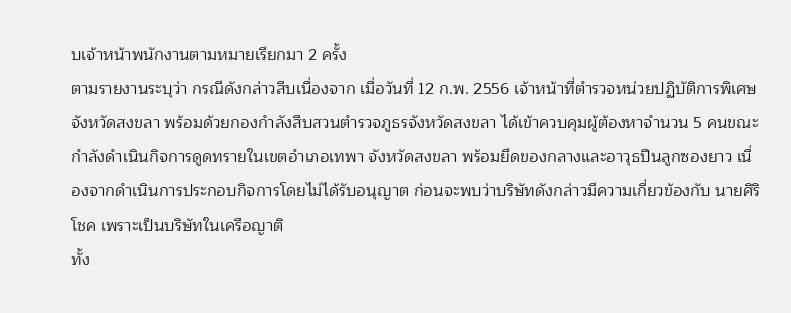บเจ้าหน้าพนักงานตามหมายเรียกมา 2 ครั้ง
ตามรายงานระบุว่า กรณีดังกล่าวสืบเนื่องจาก เมื่อวันที่ 12 ก.พ. 2556 เจ้าหน้าที่ตำรวจหน่วยปฏิบัติการพิเศษจังหวัดสงขลา พร้อมด้วยกองกำลังสืบสวนตำรวจภูธรจังหวัดสงขลา ได้เข้าควบคุมผู้ต้องหาจำนวน 5 คนขณะกำลังดำเนินกิจการดูดทรายในเขตอำเภอเทพา จังหวัดสงขลา พร้อมยึดของกลางและอาวุธปืนลูกซองยาว เนื่องจากดำเนินการประกอบกิจการโดยไม่ได้รับอนุญาต ก่อนจะพบว่าบริษัทดังกล่าวมีความเกี่ยวข้องกับ นายศิริโชค เพราะเป็นบริษัทในเครือญาติ
ทั้ง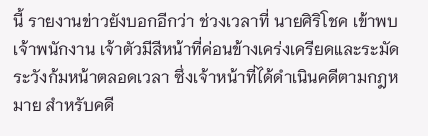นี้ รายงานข่าวยังบอกอีกว่า ช่วงเวลาที่ นายศิริโชค เข้าพบเจ้าพนักงาน เจ้าตัวมีสีหน้าที่ค่อนข้างเคร่งเครียดและระมัดระวังก้มหน้าตลอดเวลา ซึ่งเจ้าหน้าที่ได้ดำเนินคดีตามกฎหมาย สำหรับคดี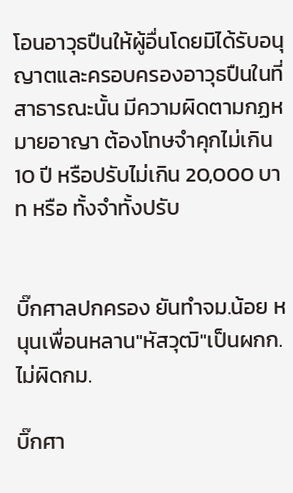โอนอาวุธปืนให้ผู้อื่นโดยมิได้รับอนุญาตและครอบครองอาวุธปืนในที่สาธารณะนั้น มีความผิดตามกฏหมายอาญา ต้องโทษจำคุกไม่เกิน 10 ปี หรือปรับไม่เกิน 20,000 บาท หรือ ทั้งจำทั้งปรับ


บิ๊กศาลปกครอง ยันทำจม.น้อย หนุนเพื่อนหลาน"หัสวุฒิ"เป็นผกก.ไม่ผิดกม.

บิ๊กศา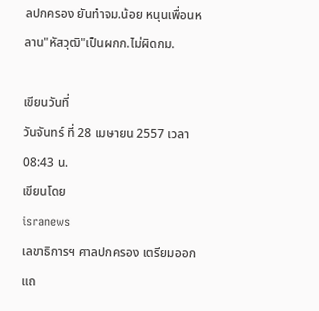ลปกครอง ยันทำจม.น้อย หนุนเพื่อนหลาน"หัสวุฒิ"เป็นผกก.ไม่ผิดกม.

เขียนวันที่
วันจันทร์ ที่ 28 เมษายน 2557 เวลา 08:43 น.
เขียนโดย
isranews
เลขาธิการฯ ศาลปกครอง เตรียมออกแถ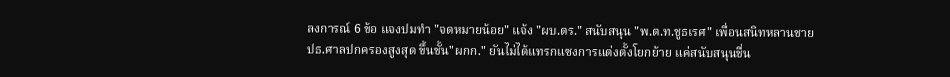ลงการณ์ 6 ข้อ แจงปมทำ "จดหมายน้อย" แจ้ง "ผบ.ตร." สนับสนุน "พ.ต.ท.ชูธเรศ" เพื่อนสนิทหลานชายปธ.ศาลปกครองสูงสุด ขึ้นชั้น"ผกก." ยันไม่ได้แทรกแซงการแต่งตั้งโยกย้าย แค่สนับสนุนชื่น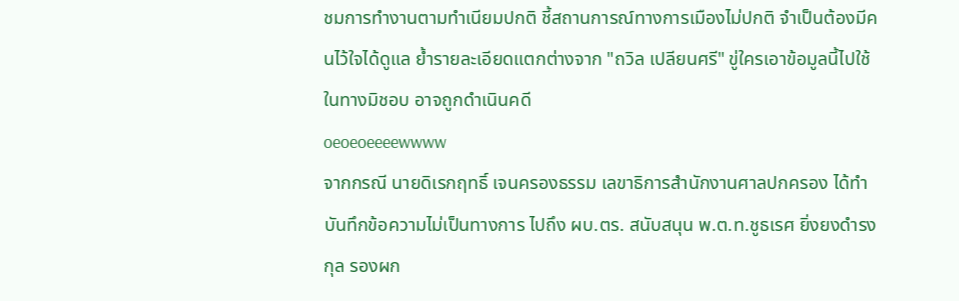ชมการทำงานตามทำเนียมปกติ ชี้สถานการณ์ทางการเมืองไม่ปกติ จำเป็นต้องมีคนไว้ใจได้ดูแล ย้ำรายละเอียดแตกต่างจาก "ถวิล เปลียนศรี" ขู่ใครเอาข้อมูลนี้ไปใช้ในทางมิชอบ อาจถูกดำเนินคดี
oeoeoeeeewwww
จากกรณี นายดิเรกฤทธิ์ เจนครองธรรม เลขาธิการสำนักงานศาลปกครอง ได้ทำบันทึกข้อความไม่เป็นทางการ ไปถึง ผบ.ตร. สนับสนุน พ.ต.ท.ชูธเรศ ยิ่งยงดำรงกุล รองผก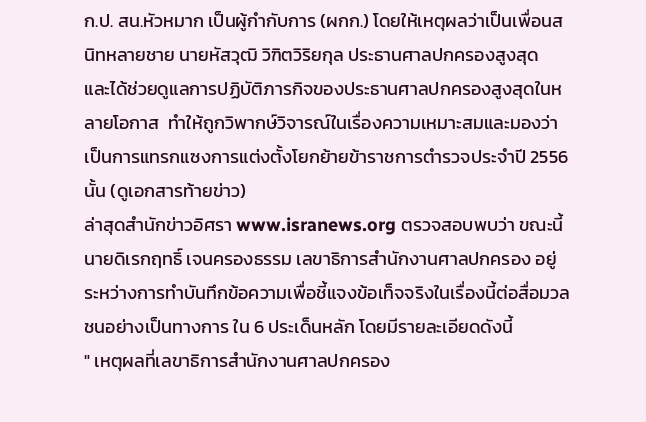ก.ป. สน.หัวหมาก เป็นผู้กำกับการ (ผกก.) โดยให้เหตุผลว่าเป็นเพื่อนสนิทหลายชาย นายหัสวุฒิ วิฑิตวิริยกุล ประธานศาลปกครองสูงสุด  และได้ช่วยดูแลการปฏิบัติภารกิจของประธานศาลปกครองสูงสุดในหลายโอกาส  ทำให้ถูกวิพากษ์วิจารณ์ในเรื่องความเหมาะสมและมองว่าเป็นการแทรกแซงการแต่งตั้งโยกย้ายข้าราชการตำรวจประจำปี 2556 นั้น (ดูเอกสารท้ายข่าว)
ล่าสุดสำนักข่าวอิศรา www.isranews.org ตรวจสอบพบว่า ขณะนี้ นายดิเรกฤทธิ์ เจนครองธรรม เลขาธิการสำนักงานศาลปกครอง อยู่ระหว่างการทำบันทึกข้อความเพื่อชี้แจงข้อเท็จจริงในเรื่องนี้ต่อสื่อมวลชนอย่างเป็นทางการ ใน 6 ประเด็นหลัก โดยมีรายละเอียดดังนี้
" เหตุผลที่เลขาธิการสำนักงานศาลปกครอง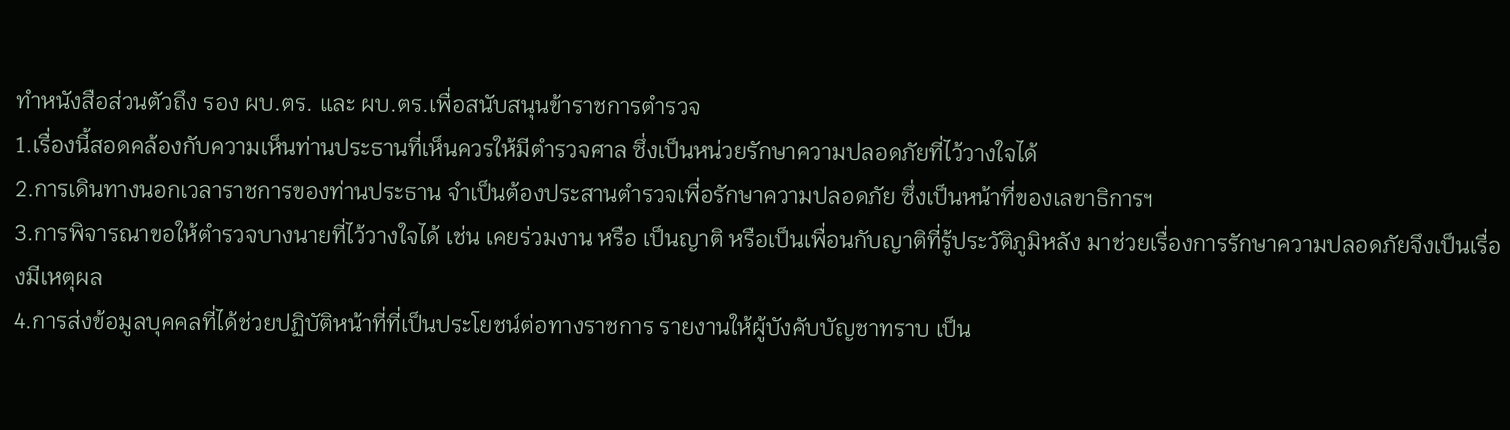ทำหนังสือส่วนตัวถึง รอง ผบ.ตร. และ ผบ.ตร.เพื่อสนับสนุนข้าราชการตำรวจ
1.เรื่องนี้สอดคล้องกับความเห็นท่านประธานที่เห็นควรให้มีตำรวจศาล ซึ่งเป็นหน่วยรักษาความปลอดภัยที่ไว้วางใจได้
2.การเดินทางนอกเวลาราชการของท่านประธาน จำเป็นต้องประสานตำรวจเพื่อรักษาความปลอดภัย ซึ่งเป็นหน้าที่ของเลขาธิการฯ
3.การพิจารณาขอให้ตำรวจบางนายที่ไว้วางใจได้ เช่น เคยร่วมงาน หรือ เป็นญาติ หรือเป็นเพื่อนกับญาติที่รู้ประวัติภูมิหลัง มาช่วยเรื่องการรักษาความปลอดภัยจึงเป็นเรื่องมีเหตุผล
4.การส่งข้อมูลบุคคลที่ได้ช่วยปฏิบัติหน้าที่ที่เป็นประโยชน์ต่อทางราชการ รายงานให้ผู้บังคับบัญชาทราบ เป็น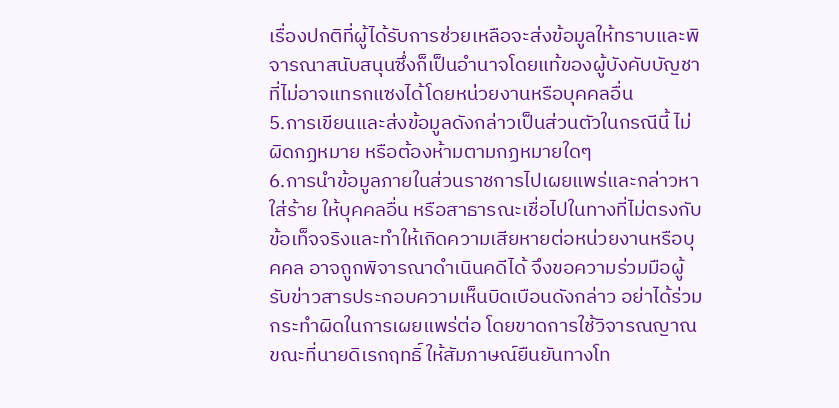เรื่องปกติที่ผู้ได้รับการช่วยเหลือจะส่งข้อมูลให้ทราบและพิจารณาสนับสนุนซึ่งก็เป็นอำนาจโดยแท้ของผู้บังคับบัญชา ที่ไม่อาจแทรกแซงได้โดยหน่วยงานหรือบุคคลอื่น
5.การเขียนและส่งข้อมูลดังกล่าวเป็นส่วนตัวในกรณีนี้ ไม่ผิดกฏหมาย หรือต้องห้ามตามกฏหมายใดๆ
6.การนำข้อมูลภายในส่วนราชการไปเผยแพร่และกล่าวหา ใส่ร้าย ให้บุคคลอื่น หรือสาธารณะเชื่อไปในทางที่ไม่ตรงกับข้อเท็จจริงและทำให้เกิดความเสียหายต่อหน่วยงานหรือบุคคล อาจถูกพิจารณาดำเนินคดีได้ จึงขอความร่วมมือผู้รับข่าวสารประกอบความเห็นบิดเบือนดังกล่าว อย่าได้ร่วมกระทำผิดในการเผยแพร่ต่อ โดยขาดการใช้วิจารณญาณ
ขณะที่นายดิเรกฤทธิ์ ให้สัมภาษณ์ยืนยันทางโท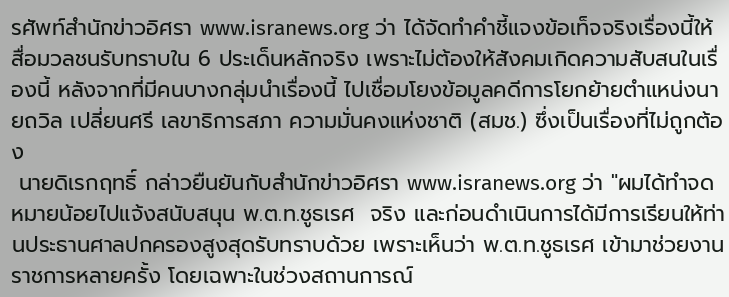รศัพท์สำนักข่าวอิศรา www.isranews.org ว่า ได้จัดทำคำชี้แจงข้อเท็จจริงเรื่องนี้ให้สื่อมวลชนรับทราบใน 6 ประเด็นหลักจริง เพราะไม่ต้องให้สังคมเกิดความสับสนในเรื่องนี้ หลังจากที่มีคนบางกลุ่มนำเรื่องนี้ ไปเชื่อมโยงข้อมูลคดีการโยกย้ายตำแหน่งนายถวิล เปลี่ยนศรี เลขาธิการสภา ความมั่นคงแห่งชาติ (สมช.) ซึ่งเป็นเรื่องที่ไม่ถูกต้อง
 นายดิเรกฤทธิ์ กล่าวยืนยันกับสำนักข่าวอิศรา www.isranews.org ว่า "ผมได้ทำจดหมายน้อยไปแจ้งสนับสนุน พ.ต.ท.ชูธเรศ  จริง และก่อนดำเนินการได้มีการเรียนให้ท่านประธานศาลปกครองสูงสุดรับทราบด้วย เพราะเห็นว่า พ.ต.ท.ชูธเรศ เข้ามาช่วยงานราชการหลายครั้ง โดยเฉพาะในช่วงสถานการณ์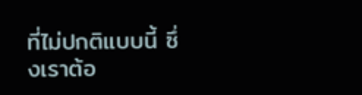ที่ไม่ปกติแบบนี้ ซึ่งเราต้อ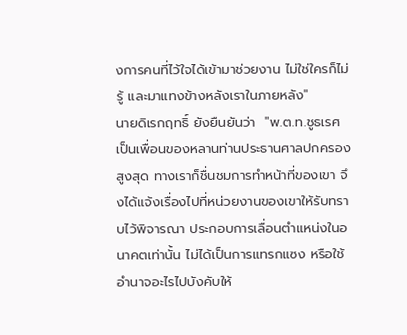งการคนที่ไว้ใจได้เข้ามาช่วยงาน ไม่ใช่ใครก็ไม่รู้ และมาแทงข้างหลังเราในภายหลัง"
นายดิเรกฤทธิ์ ยังยืนยันว่า  "พ.ต.ท.ชูธเรศ เป็นเพื่อนของหลานท่านประธานศาลปกครองสูงสุด ทางเราก็ชื่นชมการทำหน้าที่ของเขา จึงได้แจ้งเรื่องไปที่หน่วยงานของเขาให้รับทราบไว้พิจารณา ประกอบการเลื่อนตำแหน่งในอนาคตเท่านั้น ไม่ได้เป็นการแทรกแซง หรือใช้อำนาจอะไรไปบังคับให้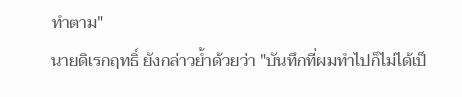ทำตาม"
นายดิเรกฤทธิ์ ยังกล่าวย้ำด้วยว่า "บันทึกที่ผมทำไปก็ไม่ได้เป็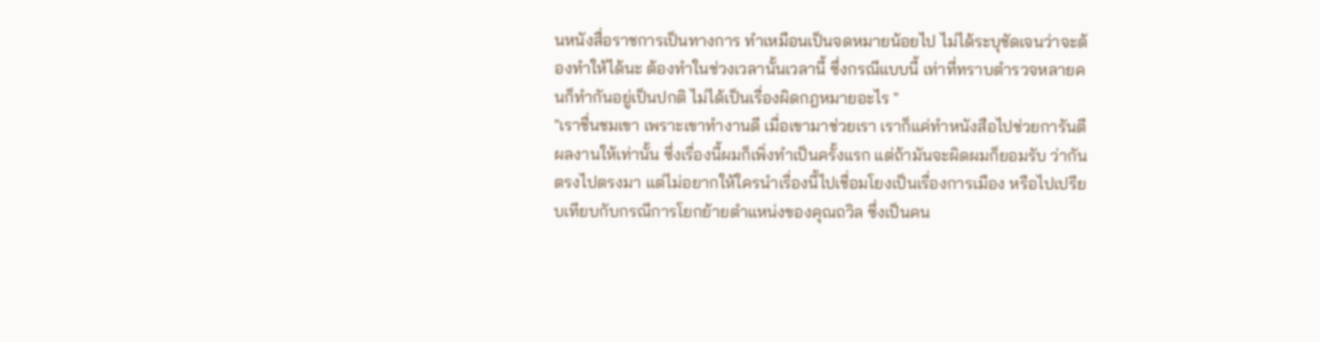นหนังสื่อราชการเป็นทางการ ทำเหมือนเป็นจดหมายน้อยไป ไม่ได้ระบุชัดเจนว่าจะต้องทำให้ได้นะ ต้องทำในช่วงเวลานั้นเวลานี้ ซึ่งกรณีแบบนี้ เท่าที่ทราบตำรวจหลายคนก็ทำกันอยู่เป็นปกติ ไม่ได้เป็นเรื่องผิดกฎหมายอะไร "
"เราชื่นชมเขา เพราะเขาทำงานดี เมื่อเขามาช่วยเรา เราก็แค่ทำหนังสือไปช่วยการันตีผลงานให้เท่านั้น ซึ่งเรื่องนี้ผมก็เพิ่งทำเป็นครั้งแรก แต่ถ้ามันจะผิดผมก็ยอมรับ ว่ากันตรงไปตรงมา แต่ไม่อยากให้ใครนำเรื่องนี้ไปเชื่อมโยงเป็นเรื่องการเมือง หรือไปเปรียบเทียบกับกรณีการโยกย้ายตำแหน่งของคุณถวิล ซึ่งเป็นคน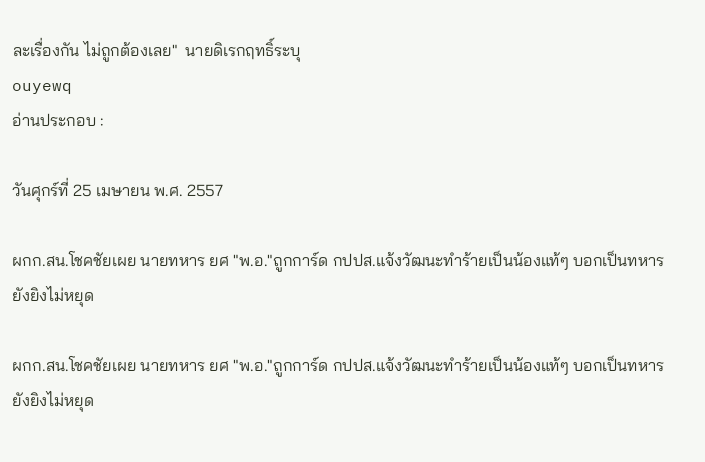ละเรื่องกัน ไม่ถูกต้องเลย"  นายดิเรกฤทธิ์ระบุ
ouyewq
อ่านประกอบ :

วันศุกร์ที่ 25 เมษายน พ.ศ. 2557

ผกก.สน.โชคชัยเผย นายทหาร ยศ "พ.อ."ถูกการ์ด กปปส.แจ้งวัฒนะทำร้ายเป็นน้องแท้ๆ บอกเป็นทหารยังยิงไม่หยุด

ผกก.สน.โชคชัยเผย นายทหาร ยศ "พ.อ."ถูกการ์ด กปปส.แจ้งวัฒนะทำร้ายเป็นน้องแท้ๆ บอกเป็นทหารยังยิงไม่หยุด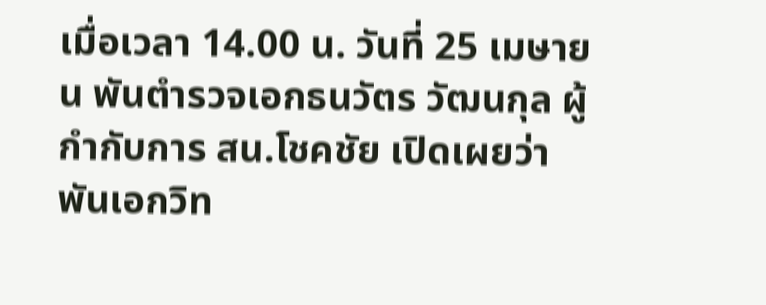เมื่อเวลา 14.00 น. วันที่ 25 เมษายน พันตำรวจเอกธนวัตร วัฒนกุล ผู้กำกับการ สน.โชคชัย เปิดเผยว่า พันเอกวิท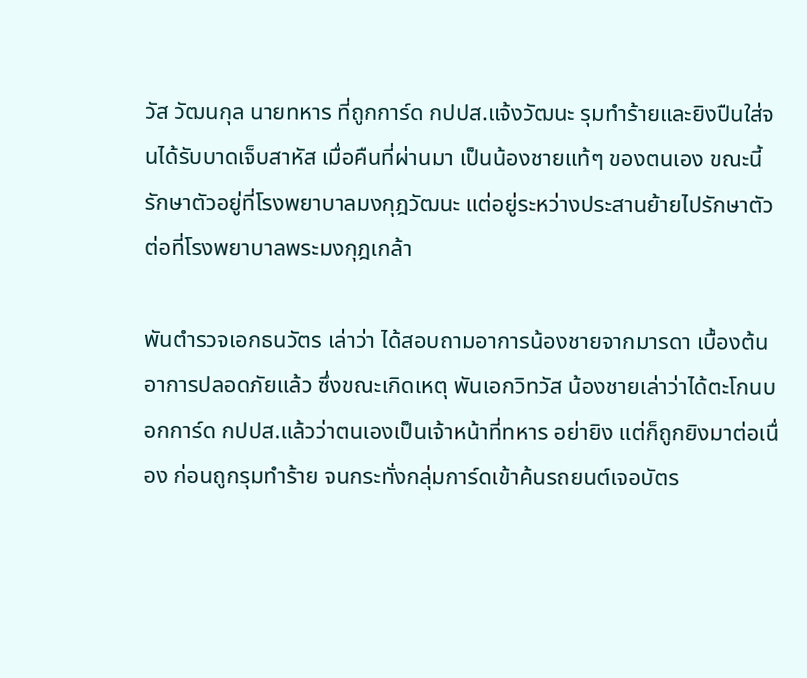วัส วัฒนกุล นายทหาร ที่ถูกการ์ด กปปส.แจ้งวัฒนะ รุมทำร้ายและยิงปืนใส่จนได้รับบาดเจ็บสาหัส เมื่อคืนที่ผ่านมา เป็นน้องชายแท้ๆ ของตนเอง ขณะนี้รักษาตัวอยู่ที่โรงพยาบาลมงกุฎวัฒนะ แต่อยู่ระหว่างประสานย้ายไปรักษาตัวต่อที่โรงพยาบาลพระมงกุฎเกล้า

พันตำรวจเอกธนวัตร เล่าว่า ได้สอบถามอาการน้องชายจากมารดา เบื้องต้นอาการปลอดภัยแล้ว ซึ่งขณะเกิดเหตุ พันเอกวิทวัส น้องชายเล่าว่าได้ตะโกนบอกการ์ด กปปส.แล้วว่าตนเองเป็นเจ้าหน้าที่ทหาร อย่ายิง แต่ก็ถูกยิงมาต่อเนื่อง ก่อนถูกรุมทำร้าย จนกระทั่งกลุ่มการ์ดเข้าค้นรถยนต์เจอบัตร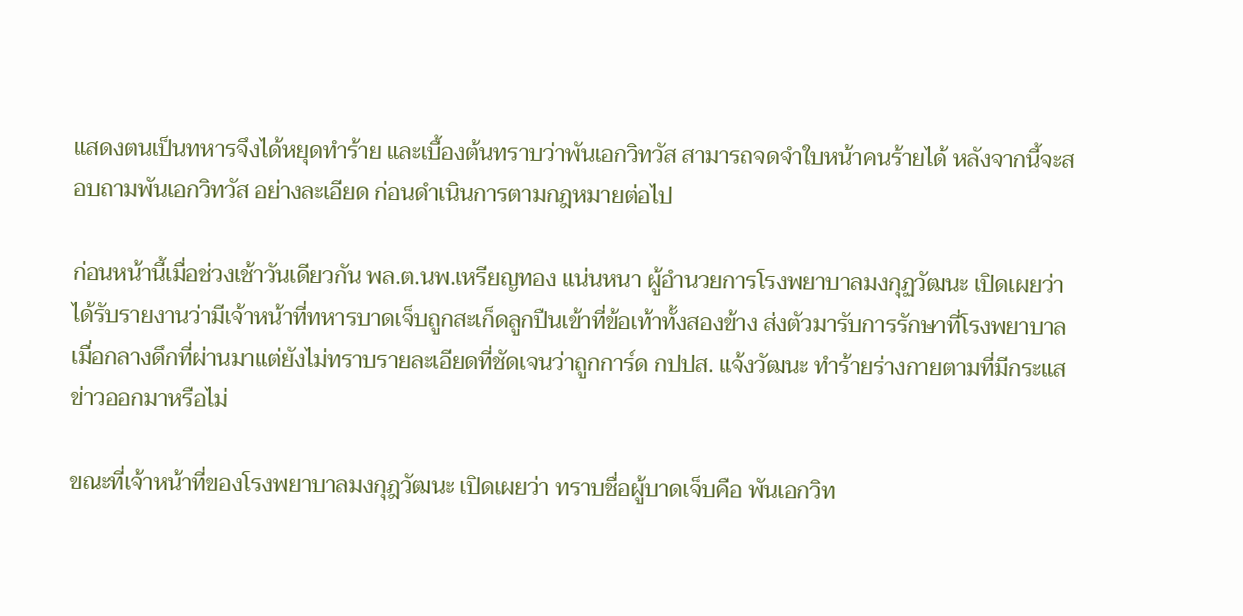แสดงตนเป็นทหารจึงได้หยุดทำร้าย และเบื้องต้นทราบว่าพันเอกวิทวัส สามารถจดจำใบหน้าคนร้ายได้ หลังจากนี้จะสอบถามพันเอกวิทวัส อย่างละเอียด ก่อนดำเนินการตามกฎหมายต่อไป

ก่อนหน้านี้เมื่อช่วงเช้าวันเดียวกัน พล.ต.นพ.เหรียญทอง แน่นหนา ผู้อำนวยการโรงพยาบาลมงกุฏวัฒนะ เปิดเผยว่าได้รับรายงานว่ามีเจ้าหน้าที่ทหารบาดเจ็บถูกสะเก็ดลูกปืนเข้าที่ข้อเท้าทั้งสองข้าง ส่งตัวมารับการรักษาที่โรงพยาบาลเมื่อกลางดึกที่ผ่านมาแต่ยังไม่ทราบรายละเอียดที่ชัดเจนว่าถูกการ์ด กปปส. แจ้งวัฒนะ ทำร้ายร่างกายตามที่มีกระแสข่าวออกมาหรือไม่

ขณะที่เจ้าหน้าที่ของโรงพยาบาลมงกุฎวัฒนะ เปิดเผยว่า ทราบชื่อผู้บาดเจ็บคือ พันเอกวิท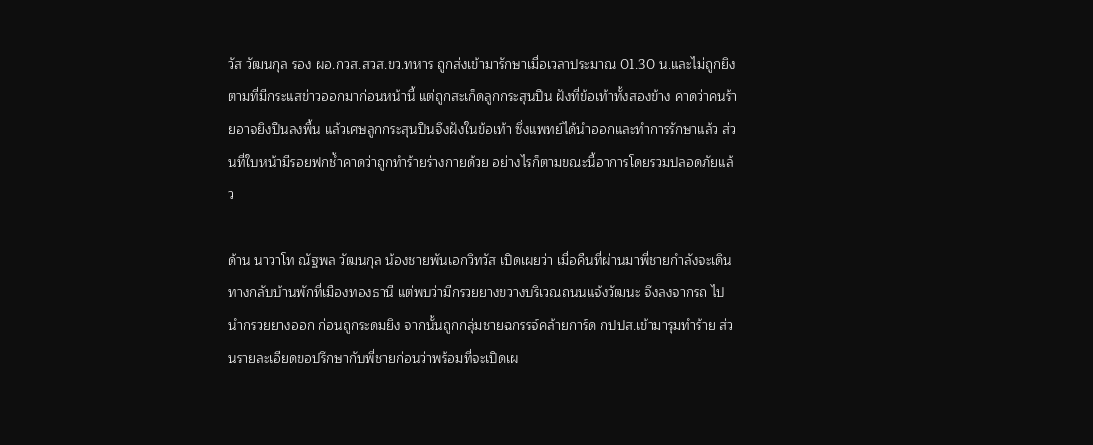วัส วัฒนกุล รอง ผอ.กวส.สวส.ขว.ทหาร ถูกส่งเข้ามารักษาเมื่อเวลาประมาณ 01.30 น.และไม่ถูกยิงตามที่มีกระแสข่าวออกมาก่อนหน้านี้ แต่ถูกสะเก็ดลูกกระสุนปืน ฝังที่ข้อเท้าทั้งสองข้าง คาดว่าคนร้ายอาจยิงปืนลงพื้น แล้วเศษลูกกระสุนปืนจึงฝังในข้อเท้า ซึ่งแพทย์ได้นำออกและทำการรักษาแล้ว ส่วนที่ใบหน้ามีรอยฟกช้ำคาดว่าถูกทำร้ายร่างกายด้วย อย่างไรก็ตามขณะนี้อาการโดยรวมปลอดภัยแล้ว

ด้าน นาวาโท ณัฐพล วัฒนกุล น้องชายพันเอกวิทวัส เปิดเผยว่า เมื่อคืนที่ผ่านมาพี่ชายกำลังจะเดินทางกลับบ้านพักที่เมืองทองธานี แต่พบว่ามีกรวยยางขวางบริเวณถนนแจ้งวัฒนะ จึงลงจากรถ ไปนำกรวยยางออก ก่อนถูกระดมยิง จากนั้นถูกกลุ่มชายฉกรรจ์คล้ายการ์ด กปปส.เข้ามารุมทำร้าย ส่วนรายละเอียดขอปรึกษากับพี่ชายก่อนว่าพร้อมที่จะเปิดเผ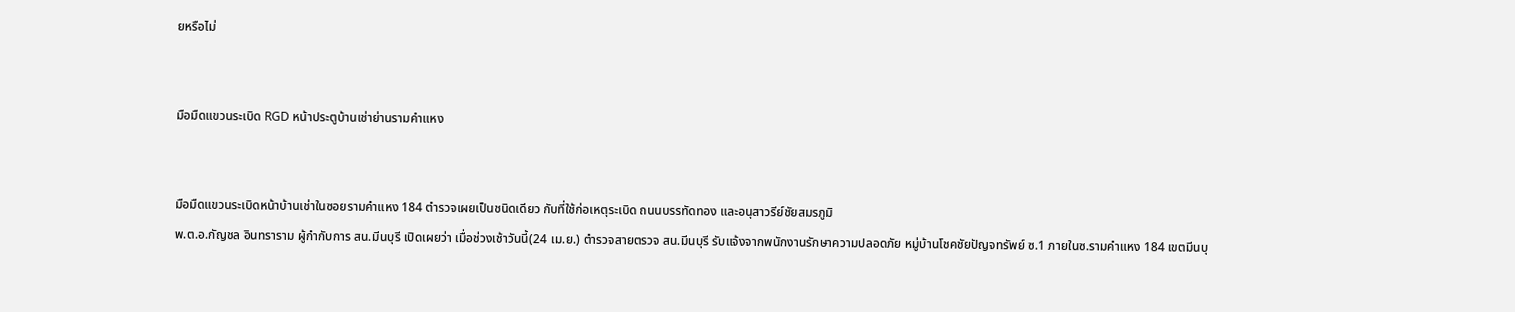ยหรือไม่


มือมืดแขวนระเบิด RGD หน้าประตูบ้านเช่าย่านรามคำแหง


มือมืดแขวนระเบิดหน้าบ้านเช่าในซอยรามคำแหง 184 ตำรวจเผยเป็นชนิดเดียว กับที่ใช้ก่อเหตุระเบิด ถนนบรรทัดทอง และอนุสาวรีย์ชัยสมรภูมิ
พ.ต.อ.กัญชล อินทราราม ผู้กำกับการ สน.มีนบุรี เปิดเผยว่า เมื่อช่วงเช้าวันนี้(24 เม.ย.) ตำรวจสายตรวจ สน.มีนบุรี รับแจ้งจากพนักงานรักษาความปลอดภัย หมู่บ้านโชคชัยปัญจทรัพย์ ซ.1 ภายในซ.รามคำแหง 184 เขตมีนบุ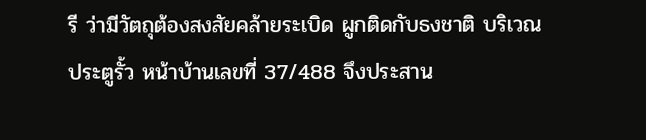รี ว่ามีวัตถุต้องสงสัยคล้ายระเบิด ผูกติดกับธงชาติ บริเวณประตูรั้ว หน้าบ้านเลขที่ 37/488 จึงประสาน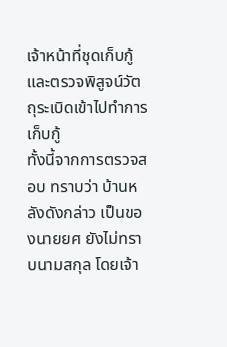เจ้าหน้าที่ชุดเก็บกู้และตรวจพิสูจน์วัตถุระเบิดเข้าไปทำการเก็บกู้
ทั้งนี้จากการตรวจสอบ ทราบว่า บ้านหลังดังกล่าว เป็นของนายยศ ยังไม่ทราบนามสกุล โดยเจ้า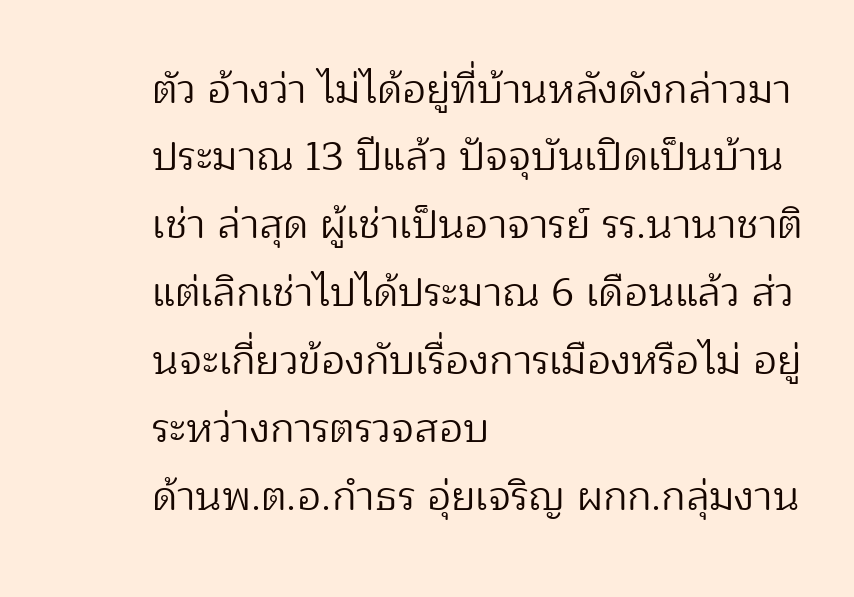ตัว อ้างว่า ไม่ได้อยู่ที่บ้านหลังดังกล่าวมาประมาณ 13 ปีแล้ว ปัจจุบันเปิดเป็นบ้านเช่า ล่าสุด ผู้เช่าเป็นอาจารย์ รร.นานาชาติ แต่เลิกเช่าไปได้ประมาณ 6 เดือนแล้ว ส่วนจะเกี่ยวข้องกับเรื่องการเมืองหรือไม่ อยู่ระหว่างการตรวจสอบ
ด้านพ.ต.อ.กำธร อุ่ยเจริญ ผกก.กลุ่มงาน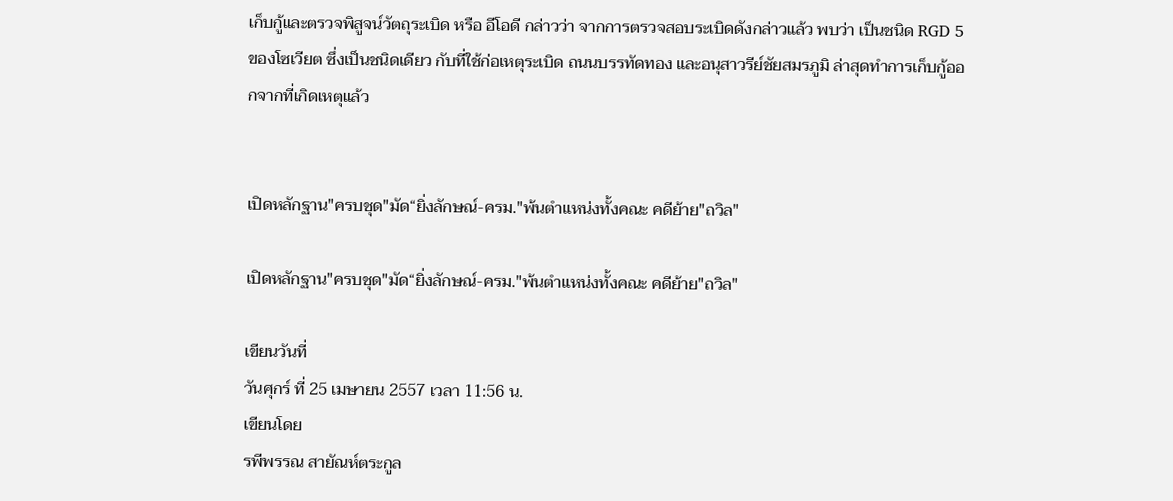เก็บกู้และตรวจพิสูจน์วัตถุระเบิด หรือ อีโอดี กล่าวว่า จากการตรวจสอบระเบิดดังกล่าวแล้ว พบว่า เป็นชนิด RGD 5 ของโซเวียต ซึ่งเป็นชนิดเดียว กับที่ใช้ก่อเหตุระเบิด ถนนบรรทัดทอง และอนุสาวรีย์ชัยสมรภูมิ ล่าสุดทำการเก็บกู้ออกจากที่เกิดเหตุแล้ว


เปิดหลักฐาน"ครบชุด"มัด“ยิ่งลักษณ์-ครม."พ้นตำแหน่งทั้งคณะ คดีย้าย"ถวิล"

เปิดหลักฐาน"ครบชุด"มัด“ยิ่งลักษณ์-ครม."พ้นตำแหน่งทั้งคณะ คดีย้าย"ถวิล"

เขียนวันที่
วันศุกร์ ที่ 25 เมษายน 2557 เวลา 11:56 น.
เขียนโดย
รพีพรรณ สายัณห์ตระกูล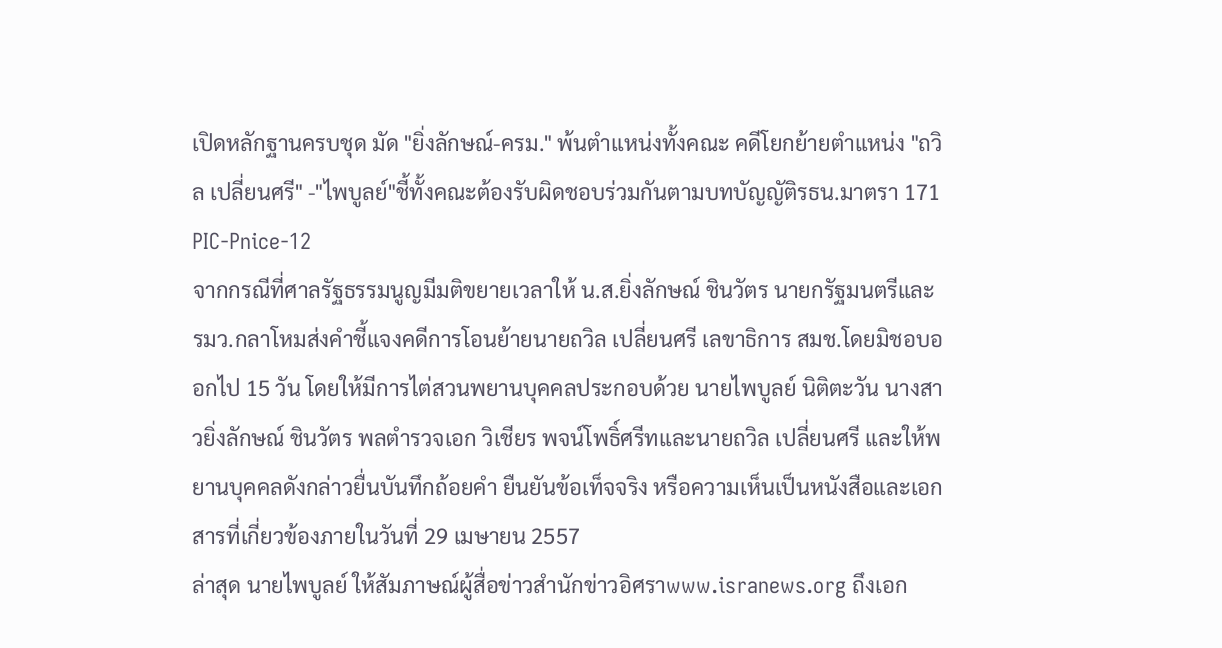เปิดหลักฐานครบชุด มัด "ยิ่งลักษณ์-ครม." พ้นตำแหน่งทั้งคณะ คดีโยกย้ายตำแหน่ง "ถวิล เปลี่ยนศรี" -"ไพบูลย์"ชี้ทั้งคณะต้องรับผิดชอบร่วมกันตามบทบัญญัติรธน.มาตรา 171
PIC-Pnice-12
จากกรณีที่ศาลรัฐธรรมนูญมีมติขยายเวลาให้ น.ส.ยิ่งลักษณ์ ชินวัตร นายกรัฐมนตรีและ รมว.กลาโหมส่งคำชี้แจงคดีการโอนย้ายนายถวิล เปลี่ยนศรี เลขาธิการ สมช.โดยมิชอบออกไป 15 วัน โดยให้มีการไต่สวนพยานบุคคลประกอบด้วย นายไพบูลย์ นิติตะวัน นางสาวยิ่งลักษณ์ ชินวัตร พลตำรวจเอก วิเชียร พจน์โพธิ์ศรีทและนายถวิล เปลี่ยนศรี และให้พยานบุคคลดังกล่าวยื่นบันทึกถ้อยคำ ยืนยันข้อเท็จจริง หรือความเห็นเป็นหนังสือและเอกสารที่เกี่ยวข้องภายในวันที่ 29 เมษายน 2557
ล่าสุด นายไพบูลย์ ให้สัมภาษณ์ผู้สื่อข่าวสำนักข่าวอิศราwww.isranews.org ถึงเอก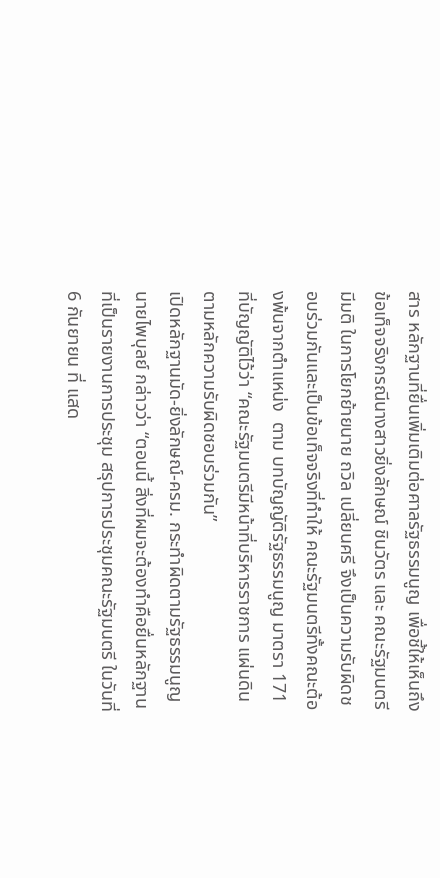สาร หลักฐานที่ยื่นเพิ่มเติมต่อศาลรัฐธรรมนูญ เพื่อชี้ให้เห็นถึงข้อเท็จจริงกรณีนางสาวยิ่งลักษณ์ ชินวัตร และ คณะรัฐมนตรี มีมติ ในการโยกย้ายนาย ถวิล เปลี่ยนศรี จึงเป็นความรับผิดชอบร่วมกันและเป็นข้อเท็จจริงที่ทำให้ คณะรัฐมนตรีทั้งคณะต้องพ้นจากตำแหน่ง  ตาม บทบัญญัติรัฐธรรมนูญ มาตรา 171 ที่บัญญัติไว้ว่า “คณะรัฐมนตรีมีหน้าที่บริหารราชการ แผ่นดินตามหลักความรับผิดชอบร่วมกัน”
เปิดหลักฐานมัด-ยิ่งลักษณ์-ครม. กระทำผิดตามรัฐธรรมนูญ
นายไพบุลย์ กล่าวว่า “ตอนนี้ สิ่งที่ผมจะต้องทำคือยื่นหลักฐานที่เป็นรายงานการประชุม สรุปการประชุมคณะรัฐมนตรี ในวันที่ 6 กันยายน ที่ แสด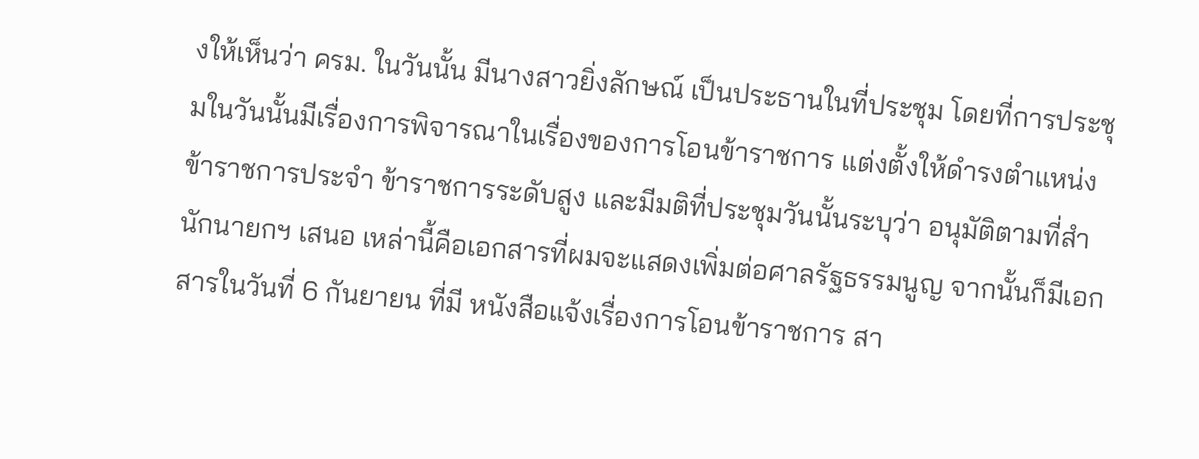งให้เห็นว่า ครม. ในวันนั้น มีนางสาวยิ่งลักษณ์ เป็นประธานในที่ประชุม โดยที่การประชุมในวันนั้นมีเรื่องการพิจารณาในเรื่องของการโอนข้าราชการ แต่งตั้งให้ดำรงตำแหน่งข้าราชการประจำ ข้าราชการระดับสูง และมีมติที่ประชุมวันนั้นระบุว่า อนุมัติตามที่สำนักนายกฯ เสนอ เหล่านี้คือเอกสารที่ผมจะแสดงเพิ่มต่อศาลรัฐธรรมนูญ จากนั้นก็มีเอกสารในวันที่ 6 กันยายน ที่มี หนังสือแจ้งเรื่องการโอนข้าราชการ สา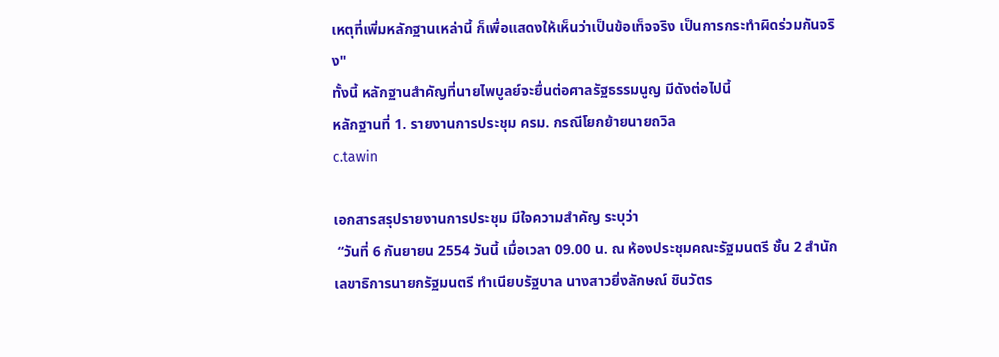เหตุที่เพิ่มหลักฐานเหล่านี้ ก็เพื่อแสดงให้เห็นว่าเป็นข้อเท็จจริง เป็นการกระทำผิดร่วมกันจริง"
ทั้งนี้ หลักฐานสำคัญที่นายไพบูลย์จะยื่นต่อศาลรัฐธรรมนูญ มีดังต่อไปนี้
หลักฐานที่ 1. รายงานการประชุม ครม. กรณีโยกย้ายนายถวิล
c.tawin

เอกสารสรุปรายงานการประชุม มีใจความสำคัญ ระบุว่า
 “วันที่ 6 กันยายน 2554 วันนี้ เมื่อเวลา 09.00 น. ณ ห้องประชุมคณะรัฐมนตรี ชั้น 2 สำนักเลขาธิการนายกรัฐมนตรี ทำเนียบรัฐบาล นางสาวยิ่งลักษณ์ ชินวัตร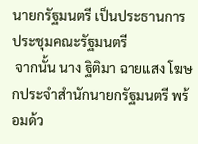นายกรัฐมนตรี เป็นประธานการประชุมคณะรัฐมนตรี
 จากนั้น นาง ฐิติมา ฉายแสง โฆษกประจำสำนักนายกรัฐมนตรี พร้อมด้ว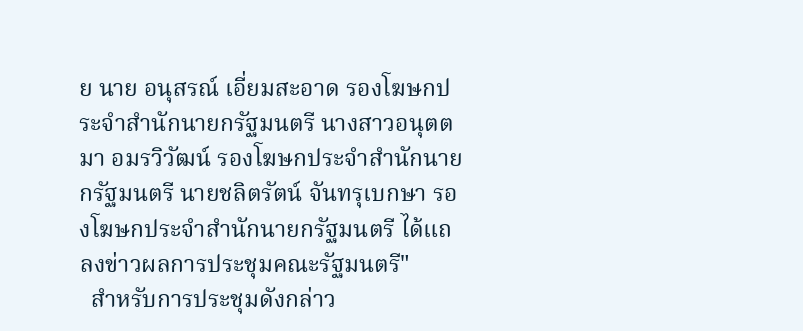ย นาย อนุสรณ์ เอี่ยมสะอาด รองโฆษกประจำสำนักนายกรัฐมนตรี นางสาวอนุตตมา อมรวิวัฒน์ รองโฆษกประจำสำนักนายกรัฐมนตรี นายชลิตรัตน์ จันทรุเบกษา รองโฆษกประจำสำนักนายกรัฐมนตรี ได้แถลงข่าวผลการประชุมคณะรัฐมนตรี"
  สำหรับการประชุมดังกล่าว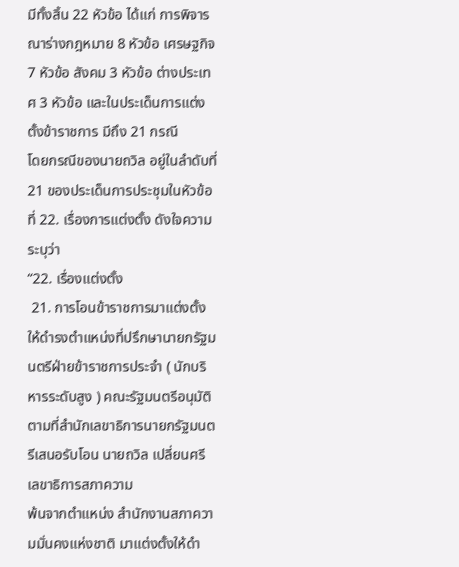มีทั้งสิ้น 22 หัวข้อ ได้แก่ การพิจารณาร่างกฎหมาย 8 หัวข้อ เศรษฐกิจ 7 หัวข้อ สังคม 3 หัวข้อ ต่างประเทศ 3 หัวข้อ และในประเด็นการแต่งตั้งข้าราชการ มีถึง 21 กรณี
โดยกรณีของนายถวิล อยู่ในลำดับที่ 21 ของประเด็นการประชุมในหัวข้อที่ 22. เรื่องการแต่งตั้ง ดังใจความ ระบุว่า
“22. เรื่องแต่งตั้ง
 21. การโอนข้าราชการมาแต่งตั้งให้ดำรงตำแหน่งที่ปรึกษานายกรัฐมนตรีฝ่ายข้าราชการประจำ ( นักบริหารระดับสูง ) คณะรัฐมนตรีอนุมัติตามที่สำนักเลขาธิการนายกรัฐมนตรีเสนอรับโอน นายถวิล เปลี่ยนศรี เลขาธิการสภาความ
พ้นจากตำแหน่ง สำนักงานสภาความมั่นคงแห่งชาติ มาแต่งตั้งให้ดำ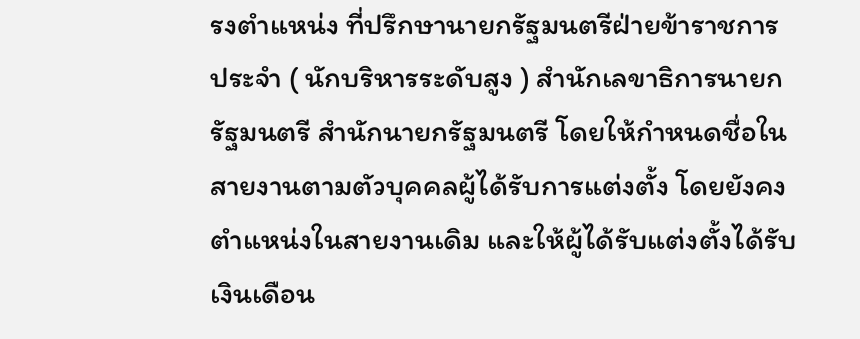รงตำแหน่ง ที่ปรึกษานายกรัฐมนตรีฝ่ายข้าราชการประจำ ( นักบริหารระดับสูง ) สำนักเลขาธิการนายกรัฐมนตรี สำนักนายกรัฐมนตรี โดยให้กำหนดชื่อในสายงานตามตัวบุคคลผู้ได้รับการแต่งตั้ง โดยยังคงตำแหน่งในสายงานเดิม และให้ผู้ได้รับแต่งตั้งได้รับเงินเดือน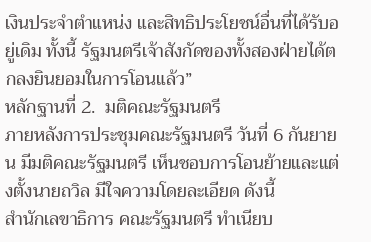เงินประจำตำแหน่ง และสิทธิประโยชน์อื่นที่ได้รับอยู่เดิม ทั้งนี้ รัฐมนตรีเจ้าสังกัดของทั้งสองฝ่ายได้ตกลงยินยอมในการโอนแล้ว”
หลักฐานที่ 2.  มติคณะรัฐมนตรี
ภายหลังการประชุมคณะรัฐมนตรี วันที่ 6 กันยายน มีมติคณะรัฐมนตรี เห็นชอบการโอนย้ายและแต่งตั้งนายถวิล มีใจความโดยละเอียด ดังนี้
สำนักเลขาธิการ คณะรัฐมนตรี ทำเนียบ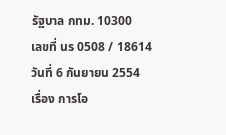รัฐบาล กทม. 10300
เลขที่ นร 0508 / 18614
วันที่ 6 กันยายน 2554
เรื่อง การโอ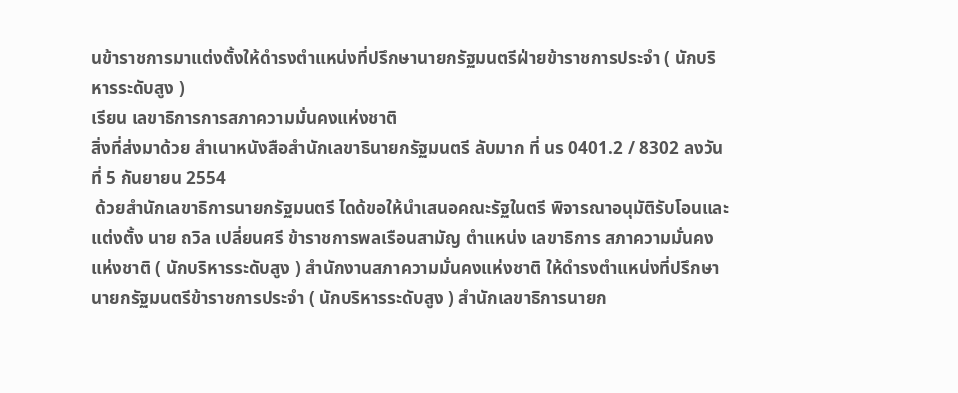นข้าราชการมาแต่งตั้งให้ดำรงตำแหน่งที่ปรึกษานายกรัฐมนตรีฝ่ายข้าราชการประจำ ( นักบริหารระดับสูง )
เรียน เลขาธิการการสภาความมั่นคงแห่งชาติ
สิ่งที่ส่งมาด้วย สำเนาหนังสือสำนักเลขาธินายกรัฐมนตรี ลับมาก ที่ นร 0401.2 / 8302 ลงวันที่ 5 กันยายน 2554
 ด้วยสำนักเลขาธิการนายกรัฐมนตรี ไดด้ขอให้นำเสนอคณะรัฐในตรี พิจารณาอนุมัติรับโอนและแต่งตั้ง นาย ถวิล เปลี่ยนศรี ข้าราชการพลเรือนสามัญ ตำแหน่ง เลขาธิการ สภาความมั่นคงแห่งชาติ ( นักบริหารระดับสูง ) สำนักงานสภาความมั่นคงแห่งชาติ ให้ดำรงตำแหน่งที่ปรึกษานายกรัฐมนตรีข้าราชการประจำ ( นักบริหารระดับสูง ) สำนักเลขาธิการนายก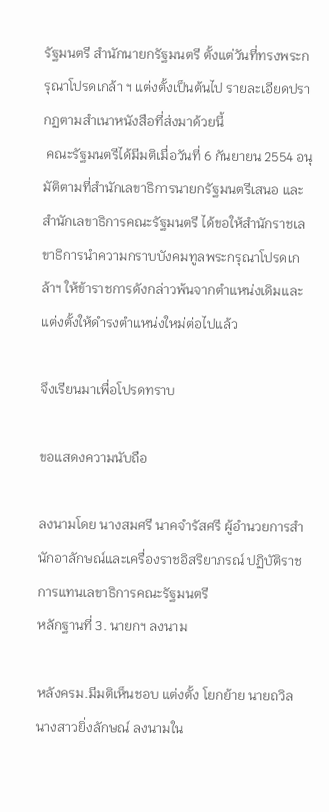รัฐมนตรี สำนักนายกรัฐมนตรี ตั้งแต่วันที่ทรงพระกรุณาโปรดเกล้า ฯ แต่งตั้งเป็นต้นไป รายละเอียดปรากฏตามสำเนาหนังสือที่ส่งมาด้วยนี้
 คณะรัฐมนตรีได้มีมติเมื่อวันที่ 6 กันยายน 2554 อนุมัติตามที่สำนักเลขาธิการนายกรัฐมนตรีเสนอ และสำนักเลขาธิการคณะรัฐมนตรี ได้ขอให้สำนักราชเลขาธิการนำความกราบบังคมทูลพระกรุณาโปรดเกล้าฯ ให้ข้าราชการดังกล่าวพ้นจากตำแหน่งเดิมและแต่งตั้งให้ดำรงตำแหน่งใหม่ต่อไปแล้ว

จึงเรียนมาเพื่อโปรดทราบ

ขอแสดงความนับถือ

ลงนามโดย นางสมศรี นาคจำรัสศรี ผู้อำนวยการสำนักอาลักษณ์และเครื่องราชอิสริยาภรณ์ ปฏิบัติราชการแทนเลขาธิการคณะรัฐมนตรี
หลักฐานที่ 3. นายกฯ ลงนาม

หลังครม.มีมติเห็นชอบ แต่งตั้ง โยกย้าย นายถวิล นางสาวยิ่งลักษณ์ ลงนามใน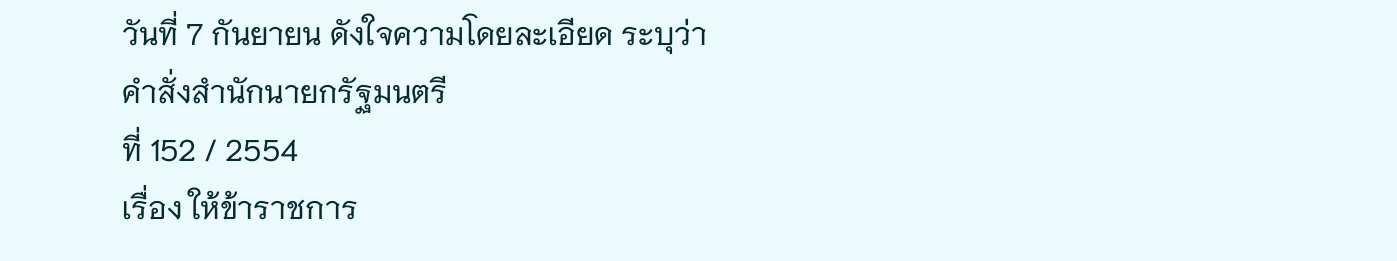วันที่ 7 กันยายน ดังใจความโดยละเอียด ระบุว่า
คำสั่งสำนักนายกรัฐมนตรี
ที่ 152 / 2554
เรื่อง ให้ข้าราชการ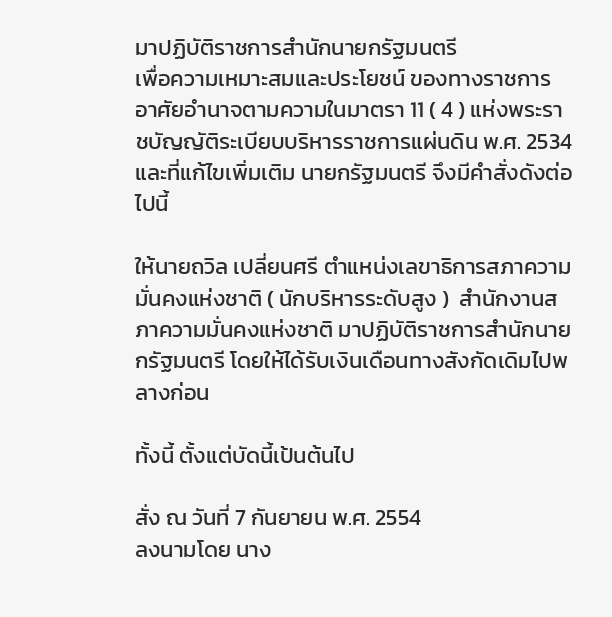มาปฏิบัติราชการสำนักนายกรัฐมนตรี
เพื่อความเหมาะสมและประโยชน์ ของทางราชการ อาศัยอำนาจตามความในมาตรา 11 ( 4 ) แห่งพระราชบัญญัติระเบียบบริหารราชการแผ่นดิน พ.ศ. 2534 และที่แก้ไขเพิ่มเติม นายกรัฐมนตรี จึงมีคำสั่งดังต่อไปนี้

ให้นายถวิล เปลี่ยนศรี ตำแหน่งเลขาธิการสภาความมั่นคงแห่งชาติ ( นักบริหารระดับสูง )  สำนักงานสภาความมั่นคงแห่งชาติ มาปฏิบัติราชการสำนักนายกรัฐมนตรี โดยให้ได้รับเงินเดือนทางสังกัดเดิมไปพลางก่อน

ทั้งนี้ ตั้งแต่บัดนี้เป้นต้นไป

สั่ง ณ วันที่ 7 กันยายน พ.ศ. 2554
ลงนามโดย นาง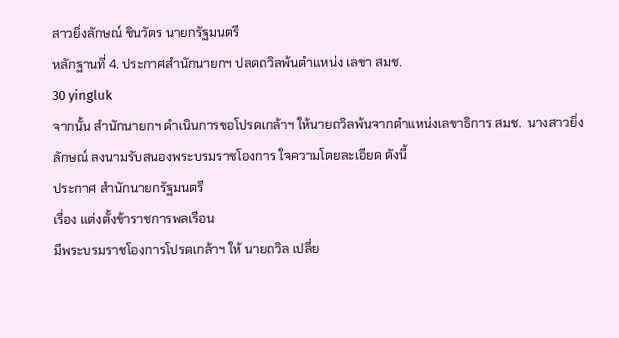สาวยิ่งลักษณ์ ชินวัตร นายกรัฐมนตรี
หลักฐานที่ 4. ประกาศสำนักนายกฯ ปลดถวิลพ้นตำแหน่ง เลขา สมช.
30 yingluk
จากนั้น สำนักนายกฯ ดำเนินการขอโปรดเกล้าฯ ให้นายถวิลพ้นจากตำแหน่งเลขาธิการ สมช.  นางสาวยิ่งลักษณ์ ลงนามรับสนองพระบรมราชโองการ ใจความโดยละเอียด ดังนี้
ประกาศ สำนักนายกรัฐมนตรี
เรื่อง แต่งตั้งข้าราชการพลเรือน
มีพระบรมราชโองการโปรดเกล้าฯ ให้ นายถวิล เปลี่ย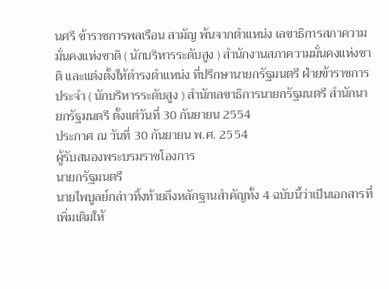นศรี ข้าราชการพลเรือน สามัญ พ้นจากตำแหน่ง เลขาธิการสภาความมั่นคงแห่งชาติ ( นักบริหารระดับสูง ) สำนักงานสภาความมั่นคงแห่งชาติ และแต่งตั้งให้ดำรงตำแหน่ง ที่ปรึกษานายกรัฐมนตรี ฝ่ายข้าราชการประจำ ( นักบริหารระดับสูง ) สำนักเลขาธิการนายกรัฐมนตรี สำนักนายกรัฐมนตรี ตั้งแต่วันที่ 30 กันยายน 2554
ประกาศ ณ วันที่ 30 กันยายน พ.ศ. 2554
ผู้รับสนองพระบรมราชโองการ
นายกรัฐมนตรี
นายไพบูลย์กล่าวทิ้งท้ายถึงหลักฐานสำคัญทั้ง 4 ฉบับนี้ว่าเป็นเอกสารที่เพิ่มเติมให้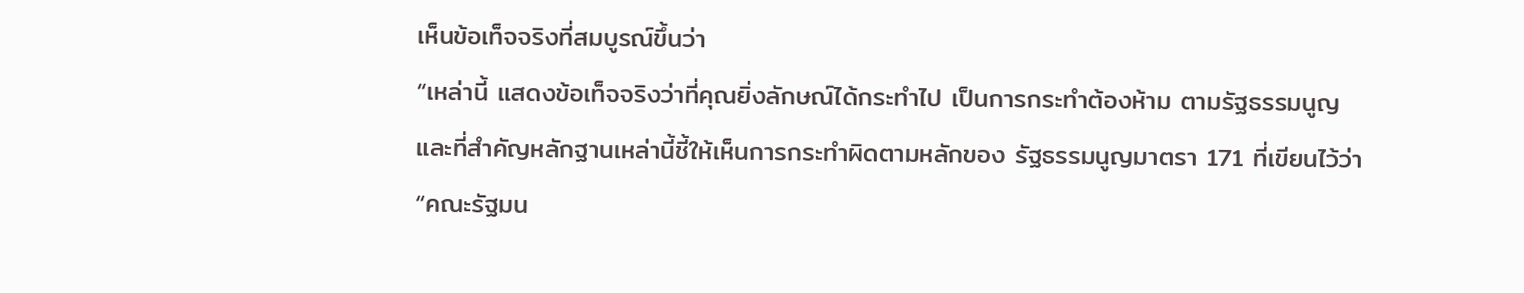เห็นข้อเท็จจริงที่สมบูรณ์ขึ้นว่า
“เหล่านี้ แสดงข้อเท็จจริงว่าที่คุณยิ่งลักษณ์ได้กระทำไป เป็นการกระทำต้องห้าม ตามรัฐธรรมนูญ และที่สำคัญหลักฐานเหล่านี้ชี้ให้เห็นการกระทำผิดตามหลักของ รัฐธรรมนูญมาตรา 171 ที่เขียนไว้ว่า “คณะรัฐมน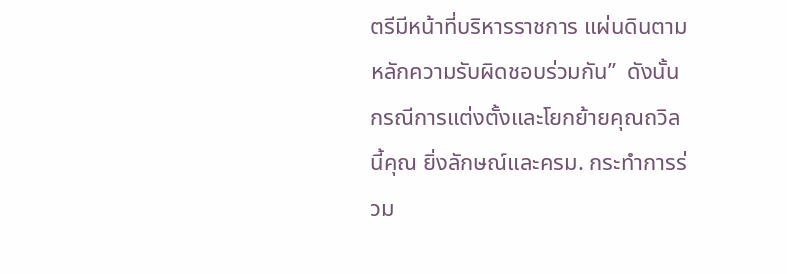ตรีมีหน้าที่บริหารราชการ แผ่นดินตามหลักความรับผิดชอบร่วมกัน”  ดังนั้น กรณีการแต่งตั้งและโยกย้ายคุณถวิลนี้คุณ ยิ่งลักษณ์และครม. กระทำการร่วม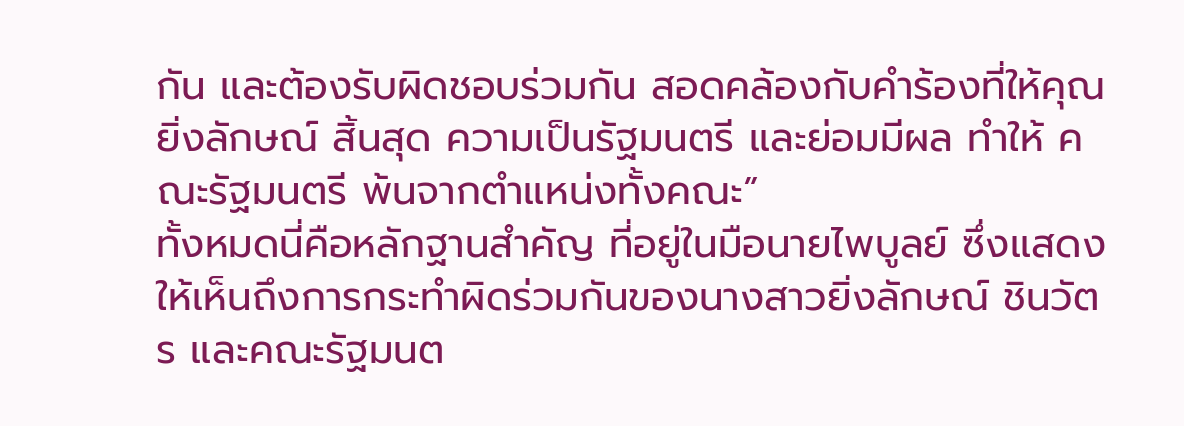กัน และต้องรับผิดชอบร่วมกัน สอดคล้องกับคำร้องที่ให้คุณยิ่งลักษณ์ สิ้นสุด ความเป็นรัฐมนตรี และย่อมมีผล ทำให้ คณะรัฐมนตรี พ้นจากตำแหน่งทั้งคณะ”
ทั้งหมดนี่คือหลักฐานสำคัญ ที่อยู่ในมือนายไพบูลย์ ซึ่งแสดงให้เห็นถึงการกระทำผิดร่วมกันของนางสาวยิ่งลักษณ์ ชินวัตร และคณะรัฐมนต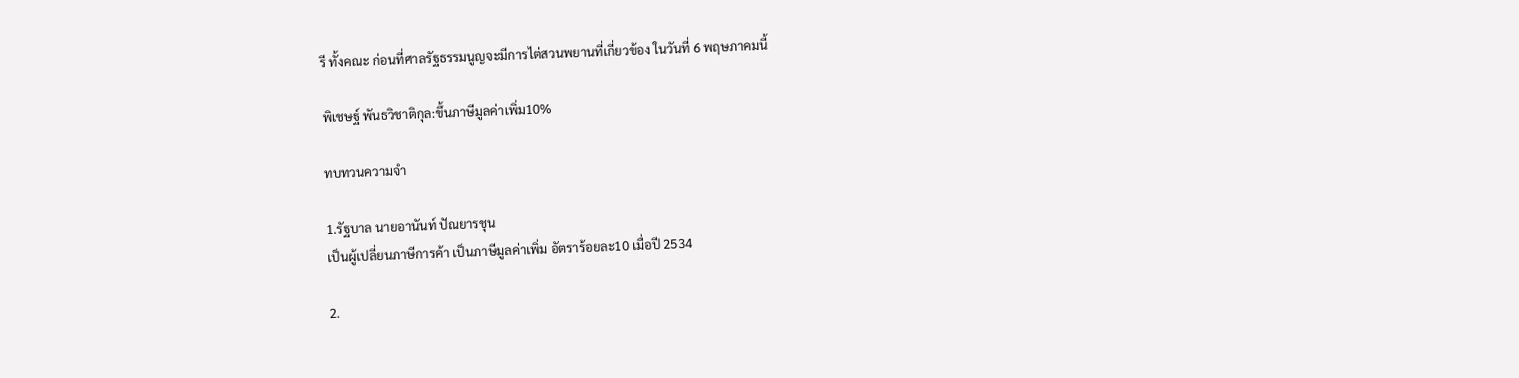รี ทั้งคณะ ก่อนที่ศาลรัฐธรรมนูญจะมีการไต่สวนพยานที่เกี่ยวข้อง ในวันที่ 6 พฤษภาคมนี้

พิเชษฐ์ พันธวิชาติกุล:ขึ้นภาษีมูลค่าเพิ่ม10%

ทบทวนความจำ

1.รัฐบาล นายอานันท์ ปัณยารชุน
เป็นผู้เปลี่ยนภาษีการค้า เป็นภาษีมูลค่าเพิ่ม อัตราร้อยละ10 เมื่อปี 2534

2.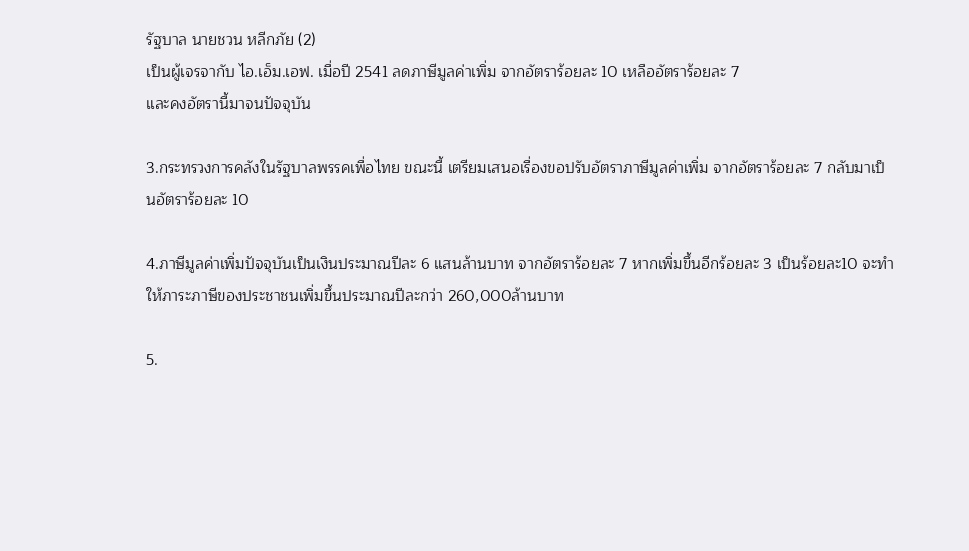รัฐบาล นายชวน หลีกภัย (2)
เป็นผู้เจรจากับ ไอ.เอ็ม.เอฟ. เมื่อปี 2541 ลดภาษีมูลค่าเพิ่ม จากอัตราร้อยละ 10 เหลืออัตราร้อยละ 7
และคงอัตรานี้มาจนปัจจุบัน

3.กระทรวงการคลังในรัฐบาลพรรคเพื่อไทย ขณะนี้ เตรียมเสนอเรื่องขอปรับอัตราภาษีมูลค่าเพิ่ม จากอัตราร้อยละ 7 กลับมาเป็นอัตราร้อยละ 10

4.ภาษีมูลค่าเพิ่มปัจจุบันเป็นเงินประมาณปีละ 6 แสนล้านบาท จากอัตราร้อยละ 7 หากเพิ่มขึ้นอีกร้อยละ 3 เป็นร้อยละ10 จะทำให้ภาระภาษีของประชาชนเพิ่มขึ้นประมาณปีละกว่า 260,000ล้านบาท

5.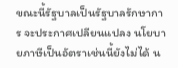ขณะนี้รัฐบาลเป็นรัฐบาลรักษาการ จะประกาศเปลียนแปลง นโยบายภาษีเป็นอัตราเช่นนี้ยังไม่ได้ น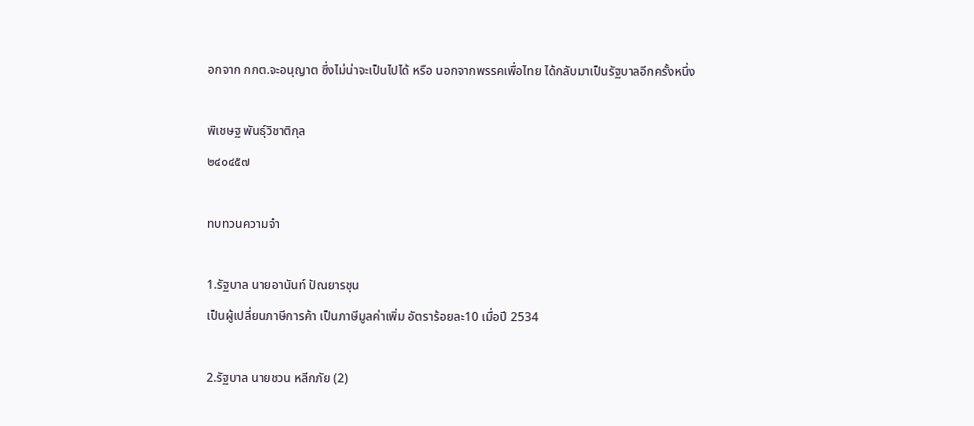อกจาก กกต.จะอนุญาต ซึ่งไม่น่าจะเป็นไปได้ หรือ นอกจากพรรคเพื่อไทย ได้กลับมาเป็นรัฐบาลอีกครั้งหนึ่ง

พิเชษฐ พันธุ์วิชาติกุล
๒๔๐๔๕๗

ทบทวนความจำ

1.รัฐบาล นายอานันท์ ปัณยารชุน
เป็นผู้เปลี่ยนภาษีการค้า เป็นภาษีมูลค่าเพิ่ม อัตราร้อยละ10 เมื่อปี 2534

2.รัฐบาล นายชวน หลีกภัย (2)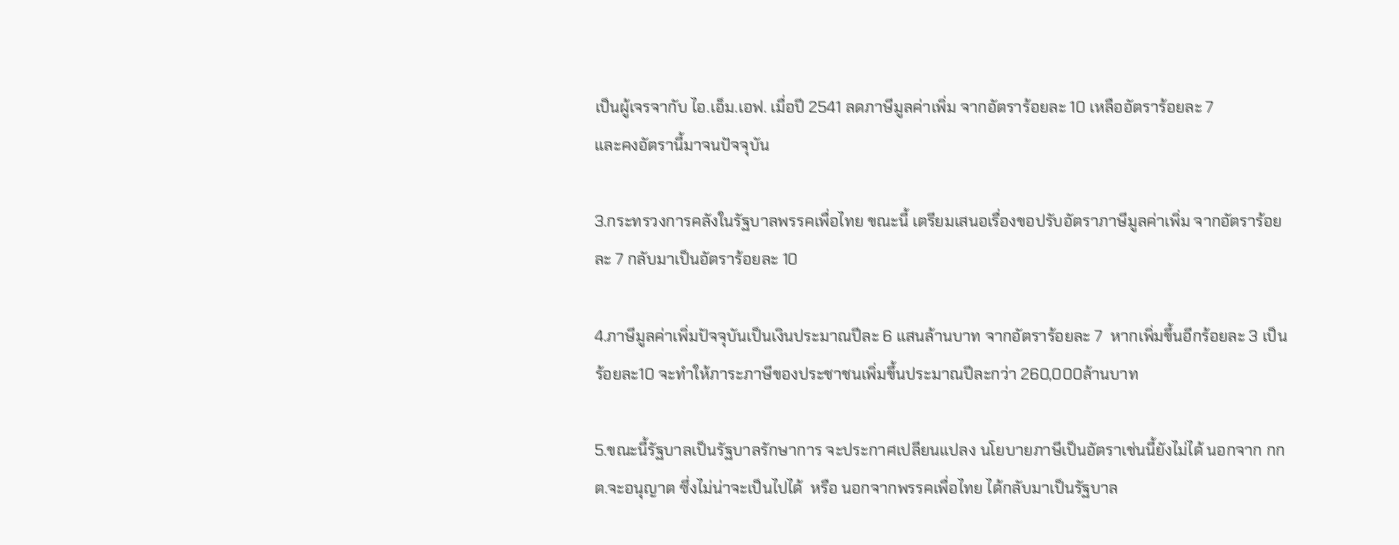เป็นผู้เจรจากับ ไอ.เอ็ม.เอฟ. เมื่อปี 2541 ลดภาษีมูลค่าเพิ่ม จากอัตราร้อยละ 10 เหลืออัตราร้อยละ 7
และคงอัตรานี้มาจนปัจจุบัน

3.กระทรวงการคลังในรัฐบาลพรรคเพื่อไทย ขณะนี้ เตรียมเสนอเรื่องขอปรับอัตราภาษีมูลค่าเพิ่ม จากอัตราร้อยละ 7 กลับมาเป็นอัตราร้อยละ 10

4.ภาษีมูลค่าเพิ่มปัจจุบันเป็นเงินประมาณปีละ 6 แสนล้านบาท จากอัตราร้อยละ 7  หากเพิ่มขึ้นอีกร้อยละ 3 เป็นร้อยละ10 จะทำให้ภาระภาษีของประชาชนเพิ่มขึ้นประมาณปีละกว่า 260,000ล้านบาท

5.ขณะนี้รัฐบาลเป็นรัฐบาลรักษาการ จะประกาศเปลียนแปลง นโยบายภาษีเป็นอัตราเช่นนี้ยังไม่ได้ นอกจาก กกต.จะอนุญาต ซึ่งไม่น่าจะเป็นไปได้  หรือ นอกจากพรรคเพื่อไทย ได้กลับมาเป็นรัฐบาล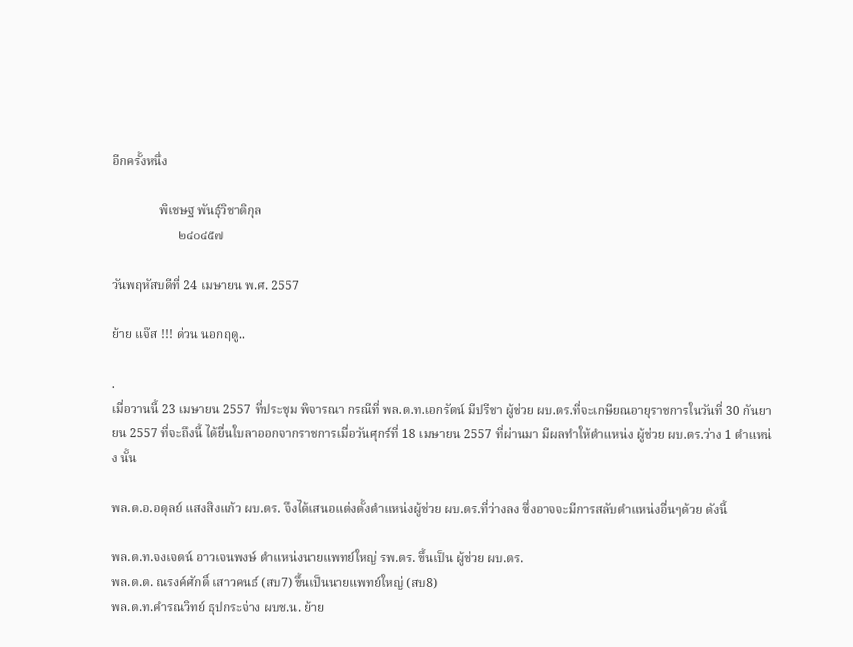อีกครั้งหนึ่ง

               พิเชษฐ พันธุ์วิชาติกุล
                     ๒๔๐๔๕๗

วันพฤหัสบดีที่ 24 เมษายน พ.ศ. 2557

ย้าย แจ๊ส !!! ด่วน นอกฤดู..

.
เมื่อวานนี้ 23 เมษายน 2557 ที่ประชุม พิจารณา กรณีที่ พล.ต.ท.เอกรัตน์ มีปรีชา ผู้ช่วย ผบ.ตร.ที่จะเกษียณอายุราชการในวันที่ 30 กันยายน 2557 ที่จะถึงนี้ ได้ยื่นใบลาออกจากราชการเมื่อวันศุกร์ที่ 18 เมษายน 2557 ที่ผ่านมา มีผลทำให้ตำแหน่ง ผู้ช่วย ผบ.ตร.ว่าง 1 ตำแหน่ง นั้น

พล.ต.อ.อดุลย์ แสงสิงแก้ว ผบ.ตร. จึงได้เสนอแต่งตั้งตำแหน่งผู้ช่วย ผบ.ตร.ที่ว่างลง ซึ่งอาจจะมีการสลับตำแหน่งอื่นๆด้วย ดังนี้

พล.ต.ท.จงเจตน์ อาวเจนพงษ์ ตำแหน่งนายแพทย์ใหญ่ รพ.ตร. ขึ้นเป็น ผู้ช่วย ผบ.ตร.
พล.ต.ต. ณรงค์ศักดิ์ เสาวคนธ์ (สบ7) ขึ้นเป็นนายแพทย์ใหญ่ (สบ8)
พล.ต.ท.คำรณวิทย์ ธุปกระจ่าง ผบช.น. ย้าย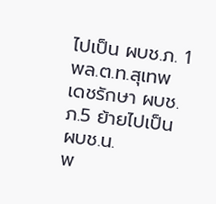ไปเป็น ผบช.ภ. 1
พล.ต.ท.สุเทพ เดชรักษา ผบช.ภ.5 ย้ายไปเป็น ผบช.น.
พ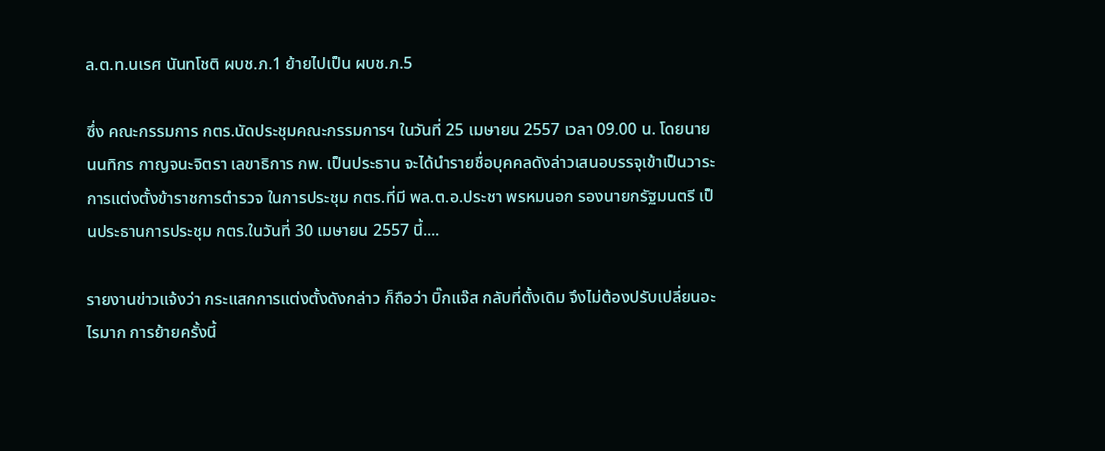ล.ต.ท.นเรศ นันทโชติ ผบช.ภ.1 ย้ายไปเป็น ผบช.ภ.5

ซึ่ง คณะกรรมการ กตร.นัดประชุมคณะกรรมการฯ ในวันที่ 25 เมษายน 2557 เวลา 09.00 น. โดยนายนนทิกร กาญจนะจิตรา เลขาธิการ กพ. เป็นประธาน จะได้นำรายชื่อบุคคลดังล่าวเสนอบรรจุเข้าเป็นวาระการแต่งตั้งข้าราชการตำรวจ ในการประชุม กตร.ที่มี พล.ต.อ.ประชา พรหมนอก รองนายกรัฐมนตรี เป็นประธานการประชุม กตร.ในวันที่ 30 เมษายน 2557 นี้....

รายงานข่าวแจ้งว่า กระแสกการแต่งตั้งดังกล่าว ก็ถือว่า บิ๊กแจ๊ส กลับที่ตั้งเดิม จึงไม่ต้องปรับเปลี่ยนอะไรมาก การย้ายครั้งนี้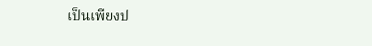เป็นเพียงป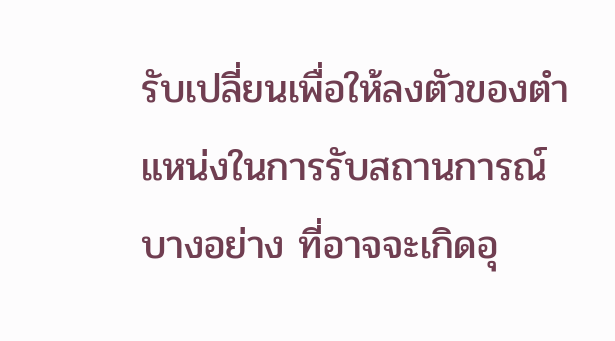รับเปลี่ยนเพื่อให้ลงตัวของตำแหน่งในการรับสถานการณ์บางอย่าง ที่อาจจะเกิดอุ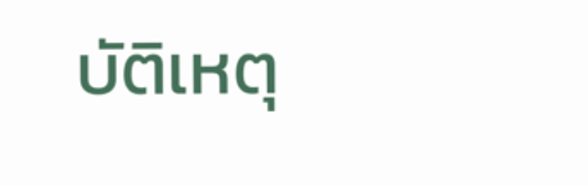บัติเหตุ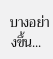บางอย่างขึ้น...